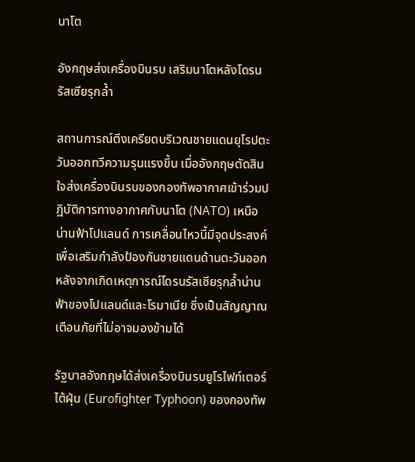นาโต

อังกฤษส่งเครื่องบินรบ เสริมนาโตหลังโดรนรัสเซียรุกล้ำ

สถานการณ์ตึงเครียดบริเวณชายแดนยุโรปตะวันออกทวีความรุนแรงขึ้น เมื่ออังกฤษตัดสินใจส่งเครื่องบินรบของกองทัพอากาศเข้าร่วมปฏิบัติการทางอากาศกับนาโต (NATO) เหนือน่านฟ้าโปแลนด์ การเคลื่อนไหวนี้มีจุดประสงค์เพื่อเสริมกำลังป้องกันชายแดนด้านตะวันออก หลังจากเกิดเหตุการณ์โดรนรัสเซียรุกล้ำน่านฟ้าของโปแลนด์และโรมาเนีย ซึ่งเป็นสัญญาณเตือนภัยที่ไม่อาจมองข้ามได้

รัฐบาลอังกฤษได้ส่งเครื่องบินรบยูโรไฟท์เตอร์ไต้ฝุ่น (Eurofighter Typhoon) ของกองทัพ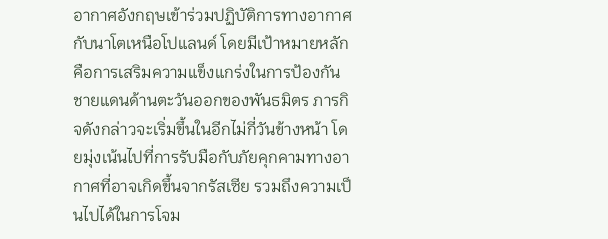อากาศอังกฤษเข้าร่วมปฏิบัติการทางอากาศกับนาโตเหนือโปแลนด์ โดยมีเป้าหมายหลักคือการเสริมความแข็งแกร่งในการป้องกันชายแดนด้านตะวันออกของพันธมิตร ภารกิจดังกล่าวจะเริ่มขึ้นในอีกไม่กี่วันข้างหน้า โดยมุ่งเน้นไปที่การรับมือกับภัยคุกคามทางอากาศที่อาจเกิดขึ้นจากรัสเซีย รวมถึงความเป็นไปได้ในการโจม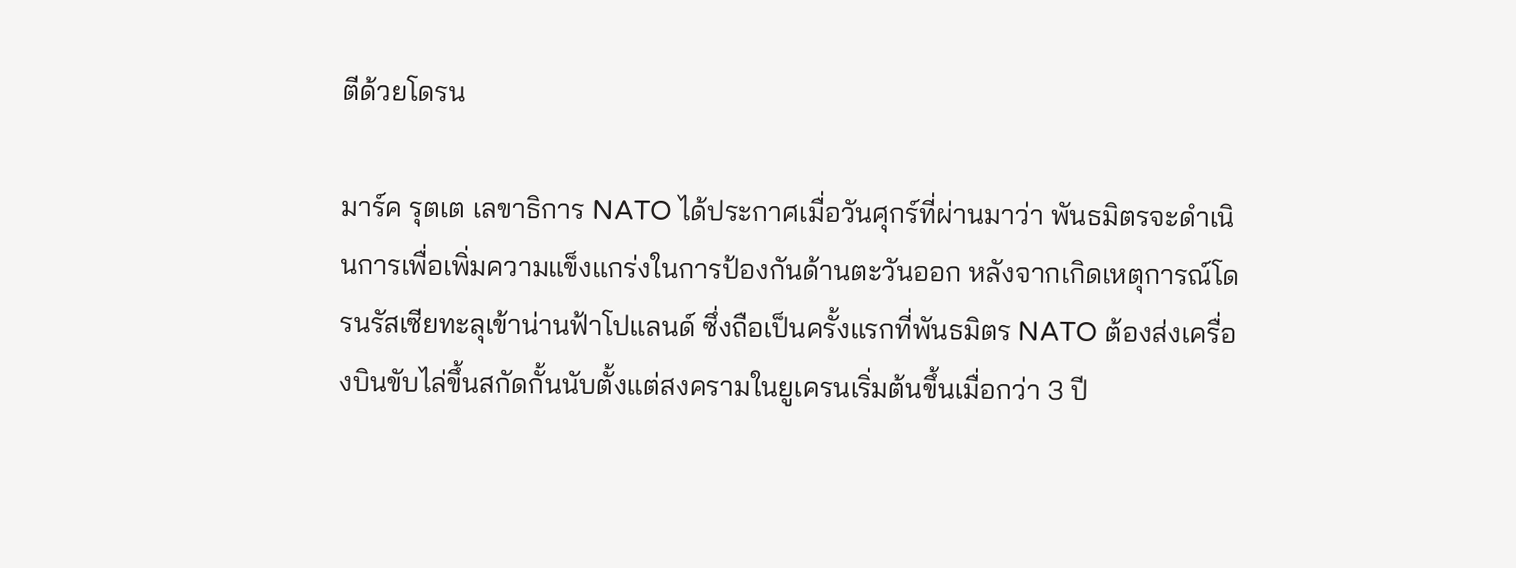ตีด้วยโดรน

มาร์ค รุตเต เลขาธิการ NATO ได้ประกาศเมื่อวันศุกร์ที่ผ่านมาว่า พันธมิตรจะดำเนินการเพื่อเพิ่มความแข็งแกร่งในการป้องกันด้านตะวันออก หลังจากเกิดเหตุการณ์โดรนรัสเซียทะลุเข้าน่านฟ้าโปแลนด์ ซึ่งถือเป็นครั้งแรกที่พันธมิตร NATO ต้องส่งเครื่องบินขับไล่ขึ้นสกัดกั้นนับตั้งแต่สงครามในยูเครนเริ่มต้นขึ้นเมื่อกว่า 3 ปี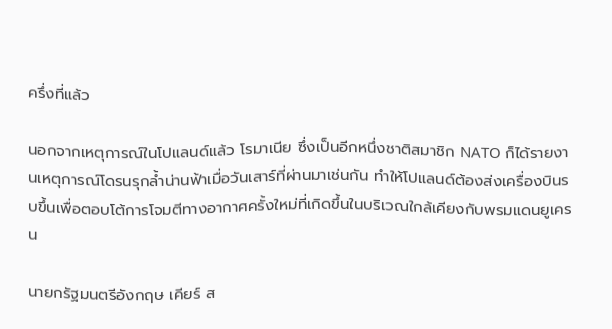ครึ่งที่แล้ว

นอกจากเหตุการณ์ในโปแลนด์แล้ว โรมาเนีย ซึ่งเป็นอีกหนึ่งชาติสมาชิก NATO ก็ได้รายงานเหตุการณ์โดรนรุกล้ำน่านฟ้าเมื่อวันเสาร์ที่ผ่านมาเช่นกัน ทำให้โปแลนด์ต้องส่งเครื่องบินรบขึ้นเพื่อตอบโต้การโจมตีทางอากาศครั้งใหม่ที่เกิดขึ้นในบริเวณใกล้เคียงกับพรมแดนยูเครน

นายกรัฐมนตรีอังกฤษ เคียร์ ส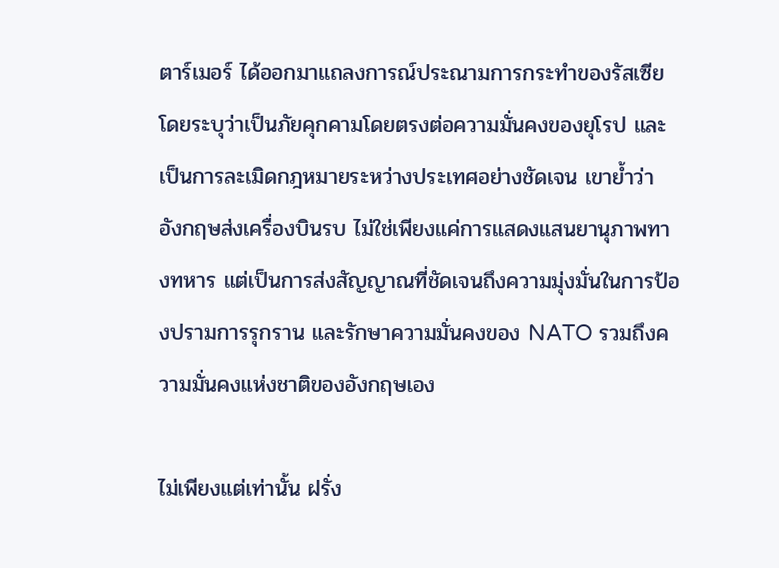ตาร์เมอร์ ได้ออกมาแถลงการณ์ประณามการกระทำของรัสเซีย โดยระบุว่าเป็นภัยคุกคามโดยตรงต่อความมั่นคงของยุโรป และเป็นการละเมิดกฎหมายระหว่างประเทศอย่างชัดเจน เขาย้ำว่า อังกฤษส่งเครื่องบินรบ ไม่ใช่เพียงแค่การแสดงแสนยานุภาพทางทหาร แต่เป็นการส่งสัญญาณที่ชัดเจนถึงความมุ่งมั่นในการป้องปรามการรุกราน และรักษาความมั่นคงของ NATO รวมถึงความมั่นคงแห่งชาติของอังกฤษเอง

ไม่เพียงแต่เท่านั้น ฝรั่ง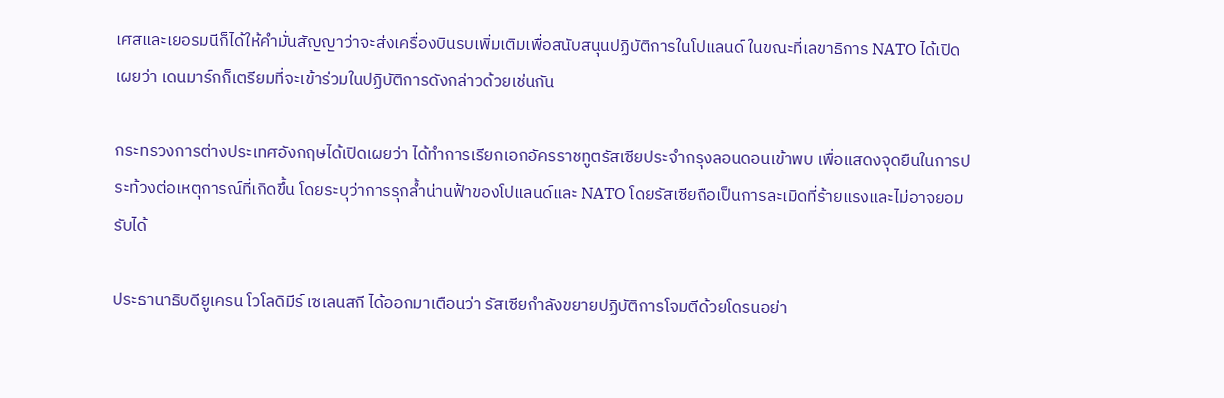เศสและเยอรมนีก็ได้ให้คำมั่นสัญญาว่าจะส่งเครื่องบินรบเพิ่มเติมเพื่อสนับสนุนปฏิบัติการในโปแลนด์ ในขณะที่เลขาธิการ NATO ได้เปิดเผยว่า เดนมาร์กก็เตรียมที่จะเข้าร่วมในปฏิบัติการดังกล่าวด้วยเช่นกัน

กระทรวงการต่างประเทศอังกฤษได้เปิดเผยว่า ได้ทำการเรียกเอกอัครราชทูตรัสเซียประจำกรุงลอนดอนเข้าพบ เพื่อแสดงจุดยืนในการประท้วงต่อเหตุการณ์ที่เกิดขึ้น โดยระบุว่าการรุกล้ำน่านฟ้าของโปแลนด์และ NATO โดยรัสเซียถือเป็นการละเมิดที่ร้ายแรงและไม่อาจยอมรับได้

ประธานาธิบดียูเครน โวโลดิมีร์ เซเลนสกี ได้ออกมาเตือนว่า รัสเซียกำลังขยายปฏิบัติการโจมตีด้วยโดรนอย่า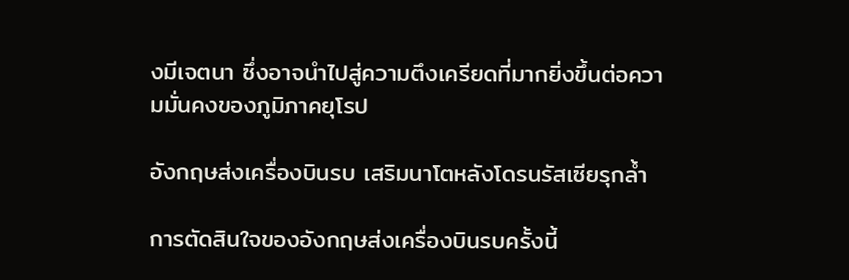งมีเจตนา ซึ่งอาจนำไปสู่ความตึงเครียดที่มากยิ่งขึ้นต่อความมั่นคงของภูมิภาคยุโรป

อังกฤษส่งเครื่องบินรบ เสริมนาโตหลังโดรนรัสเซียรุกล้ำ

การตัดสินใจของอังกฤษส่งเครื่องบินรบครั้งนี้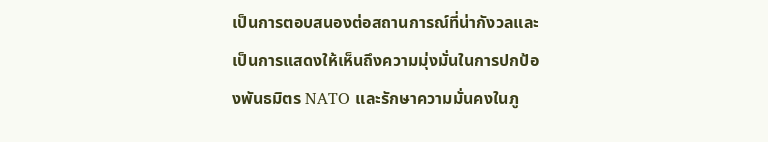เป็นการตอบสนองต่อสถานการณ์ที่น่ากังวลและเป็นการแสดงให้เห็นถึงความมุ่งมั่นในการปกป้องพันธมิตร NATO และรักษาความมั่นคงในภู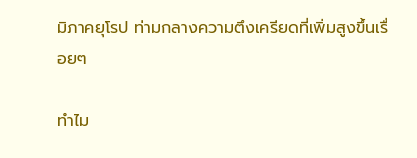มิภาคยุโรป ท่ามกลางความตึงเครียดที่เพิ่มสูงขึ้นเรื่อยๆ

ทำไม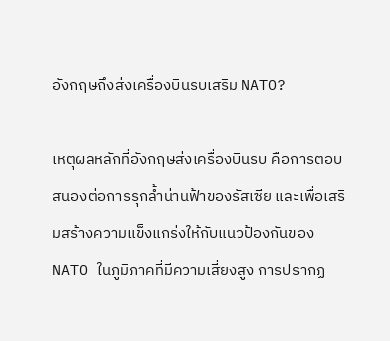อังกฤษถึงส่งเครื่องบินรบเสริม NATO?

เหตุผลหลักที่อังกฤษส่งเครื่องบินรบ คือการตอบสนองต่อการรุกล้ำน่านฟ้าของรัสเซีย และเพื่อเสริมสร้างความแข็งแกร่งให้กับแนวป้องกันของ NATO ในภูมิภาคที่มีความเสี่ยงสูง การปรากฏ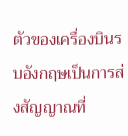ตัวของเครื่องบินรบอังกฤษเป็นการส่งสัญญาณที่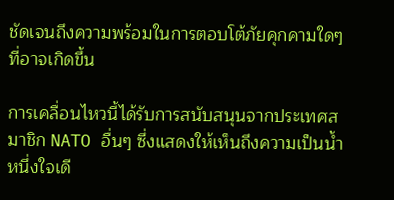ชัดเจนถึงความพร้อมในการตอบโต้ภัยคุกคามใดๆ ที่อาจเกิดขึ้น

การเคลื่อนไหวนี้ได้รับการสนับสนุนจากประเทศสมาชิก NATO อื่นๆ ซึ่งแสดงให้เห็นถึงความเป็นน้ำหนึ่งใจเดี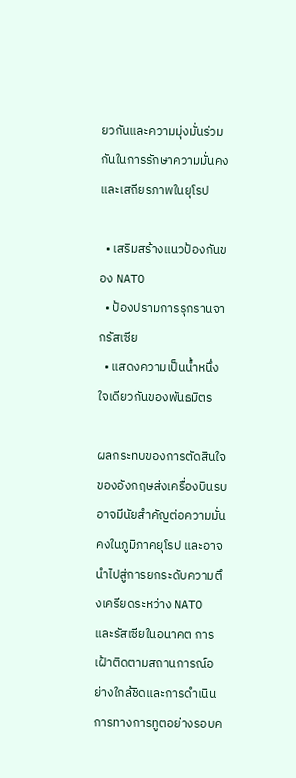ยวกันและความมุ่งมั่นร่วมกันในการรักษาความมั่นคงและเสถียรภาพในยุโรป

  • เสริมสร้างแนวป้องกันของ NATO
  • ป้องปรามการรุกรานจากรัสเซีย
  • แสดงความเป็นน้ำหนึ่งใจเดียวกันของพันธมิตร

ผลกระทบของการตัดสินใจของอังกฤษส่งเครื่องบินรบ อาจมีนัยสำคัญต่อความมั่นคงในภูมิภาคยุโรป และอาจนำไปสู่การยกระดับความตึงเครียดระหว่าง NATO และรัสเซียในอนาคต การเฝ้าติดตามสถานการณ์อย่างใกล้ชิดและการดำเนินการทางการทูตอย่างรอบค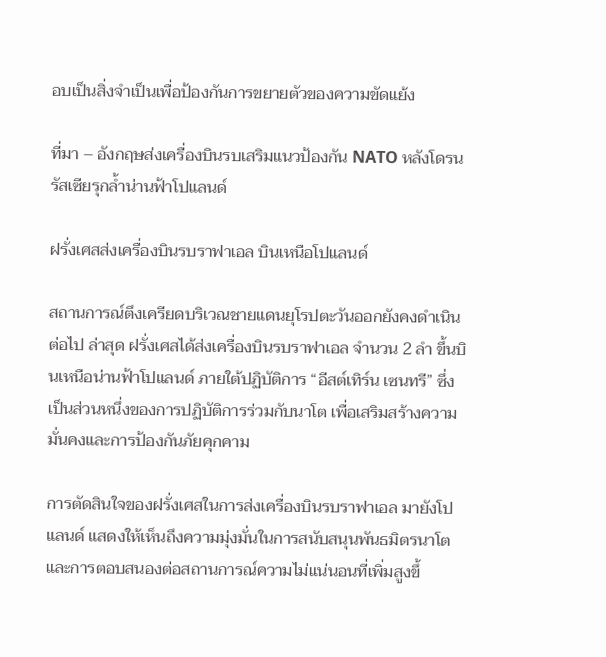อบเป็นสิ่งจำเป็นเพื่อป้องกันการขยายตัวของความขัดแย้ง

ที่มา – อังกฤษส่งเครื่องบินรบเสริมแนวป้องกัน NATO หลังโดรนรัสเซียรุกล้ำน่านฟ้าโปแลนด์

ฝรั่งเศสส่งเครื่องบินรบราฟาเอล บินเหนือโปแลนด์

สถานการณ์ตึงเครียดบริเวณชายแดนยุโรปตะวันออกยังคงดำเนินต่อไป ล่าสุด ฝรั่งเศสได้ส่งเครื่องบินรบราฟาเอล จำนวน 2 ลำ ขึ้นบินเหนือน่านฟ้าโปแลนด์ ภายใต้ปฏิบัติการ “อีสต์เทิร์น เซนทรี” ซึ่งเป็นส่วนหนึ่งของการปฏิบัติการร่วมกับนาโต เพื่อเสริมสร้างความมั่นคงและการป้องกันภัยคุกคาม

การตัดสินใจของฝรั่งเศสในการส่งเครื่องบินรบราฟาเอล มายังโปแลนด์ แสดงให้เห็นถึงความมุ่งมั่นในการสนับสนุนพันธมิตรนาโต และการตอบสนองต่อสถานการณ์ความไม่แน่นอนที่เพิ่มสูงขึ้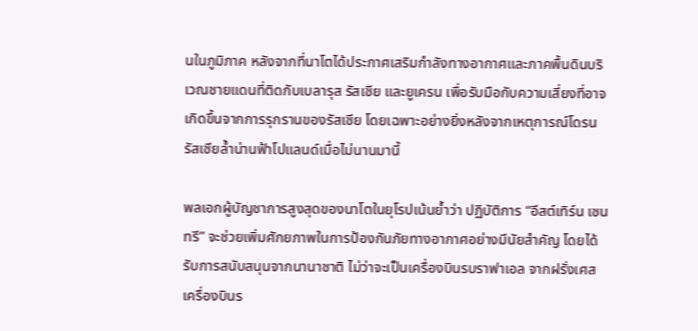นในภูมิภาค หลังจากที่นาโตได้ประกาศเสริมกำลังทางอากาศและภาคพื้นดินบริเวณชายแดนที่ติดกับเบลารุส รัสเซีย และยูเครน เพื่อรับมือกับความเสี่ยงที่อาจเกิดขึ้นจากการรุกรานของรัสเซีย โดยเฉพาะอย่างยิ่งหลังจากเหตุการณ์โดรนรัสเซียล้ำน่านฟ้าโปแลนด์เมื่อไม่นานมานี้

พลเอกผู้บัญชาการสูงสุดของนาโตในยุโรปเน้นย้ำว่า ปฏิบัติการ “อีสต์เทิร์น เซนทรี” จะช่วยเพิ่มศักยภาพในการป้องกันภัยทางอากาศอย่างมีนัยสำคัญ โดยได้รับการสนับสนุนจากนานาชาติ ไม่ว่าจะเป็นเครื่องบินรบราฟาเอล จากฝรั่งเศส เครื่องบินร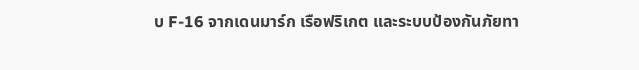บ F-16 จากเดนมาร์ก เรือฟริเกต และระบบป้องกันภัยทา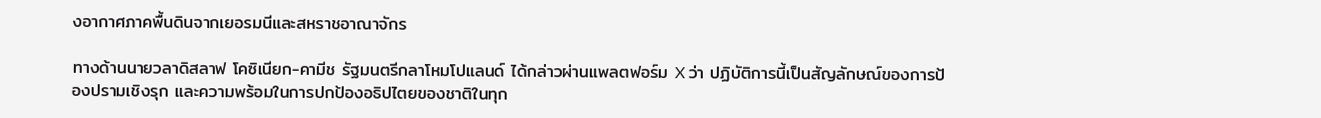งอากาศภาคพื้นดินจากเยอรมนีและสหราชอาณาจักร

ทางด้านนายวลาดิสลาฟ โคซิเนียก-คามีช รัฐมนตรีกลาโหมโปแลนด์ ได้กล่าวผ่านแพลตฟอร์ม X ว่า ปฏิบัติการนี้เป็นสัญลักษณ์ของการป้องปรามเชิงรุก และความพร้อมในการปกป้องอธิปไตยของชาติในทุก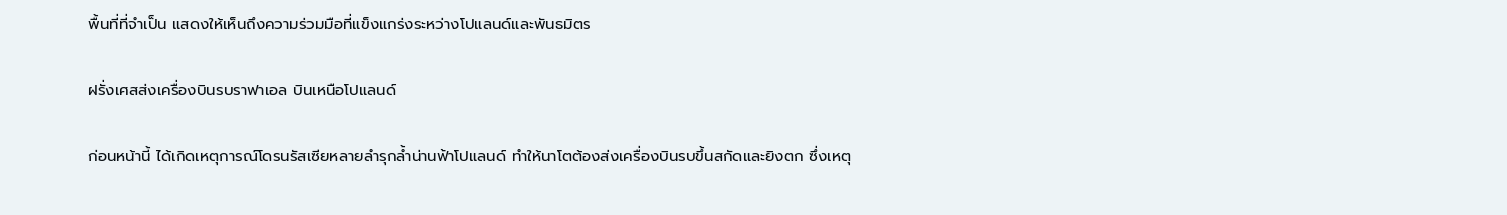พื้นที่ที่จำเป็น แสดงให้เห็นถึงความร่วมมือที่แข็งแกร่งระหว่างโปแลนด์และพันธมิตร

ฝรั่งเศสส่งเครื่องบินรบราฟาเอล บินเหนือโปแลนด์

ก่อนหน้านี้ ได้เกิดเหตุการณ์โดรนรัสเซียหลายลำรุกล้ำน่านฟ้าโปแลนด์ ทำให้นาโตต้องส่งเครื่องบินรบขึ้นสกัดและยิงตก ซึ่งเหตุ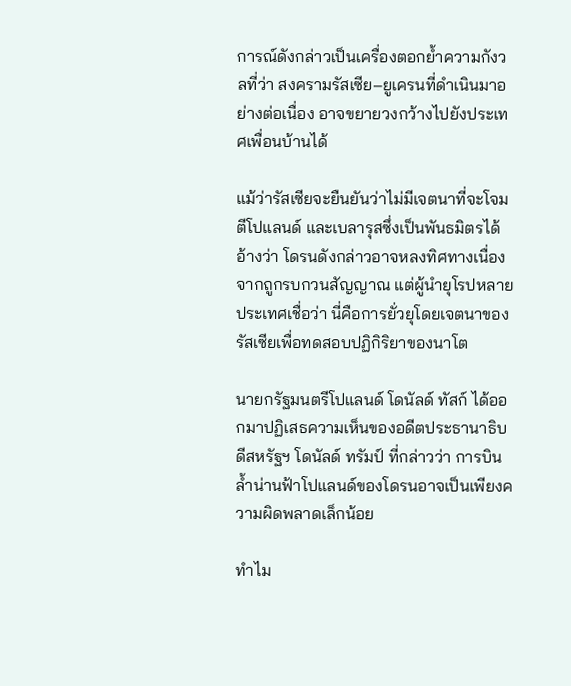การณ์ดังกล่าวเป็นเครื่องตอกย้ำความกังวลที่ว่า สงครามรัสเซีย–ยูเครนที่ดำเนินมาอย่างต่อเนื่อง อาจขยายวงกว้างไปยังประเทศเพื่อนบ้านได้

แม้ว่ารัสเซียจะยืนยันว่าไม่มีเจตนาที่จะโจมตีโปแลนด์ และเบลารุสซึ่งเป็นพันธมิตรได้อ้างว่า โดรนดังกล่าวอาจหลงทิศทางเนื่องจากถูกรบกวนสัญญาณ แต่ผู้นำยุโรปหลายประเทศเชื่อว่า นี่คือการยั่วยุโดยเจตนาของรัสเซียเพื่อทดสอบปฏิกิริยาของนาโต

นายกรัฐมนตรีโปแลนด์ โดนัลด์ ทัสก์ ได้ออกมาปฏิเสธความเห็นของอดีตประธานาธิบดีสหรัฐฯ โดนัลด์ ทรัมป์ ที่กล่าวว่า การบินล้ำน่านฟ้าโปแลนด์ของโดรนอาจเป็นเพียงความผิดพลาดเล็กน้อย

ทำไม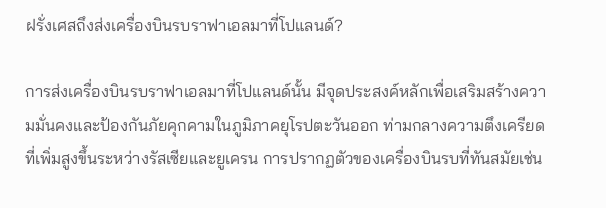ฝรั่งเศสถึงส่งเครื่องบินรบราฟาเอลมาที่โปแลนด์?

การส่งเครื่องบินรบราฟาเอลมาที่โปแลนด์นั้น มีจุดประสงค์หลักเพื่อเสริมสร้างความมั่นคงและป้องกันภัยคุกคามในภูมิภาคยุโรปตะวันออก ท่ามกลางความตึงเครียดที่เพิ่มสูงขึ้นระหว่างรัสเซียและยูเครน การปรากฏตัวของเครื่องบินรบที่ทันสมัยเช่น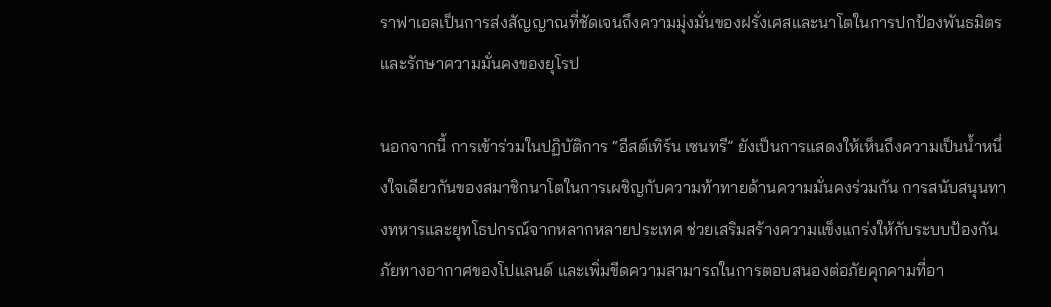ราฟาเอลเป็นการส่งสัญญาณที่ชัดเจนถึงความมุ่งมั่นของฝรั่งเศสและนาโตในการปกป้องพันธมิตรและรักษาความมั่นคงของยุโรป

นอกจากนี้ การเข้าร่วมในปฏิบัติการ “อีสต์เทิร์น เซนทรี” ยังเป็นการแสดงให้เห็นถึงความเป็นน้ำหนึ่งใจเดียวกันของสมาชิกนาโตในการเผชิญกับความท้าทายด้านความมั่นคงร่วมกัน การสนับสนุนทางทหารและยุทโธปกรณ์จากหลากหลายประเทศ ช่วยเสริมสร้างความแข็งแกร่งให้กับระบบป้องกันภัยทางอากาศของโปแลนด์ และเพิ่มขีดความสามารถในการตอบสนองต่อภัยคุกคามที่อา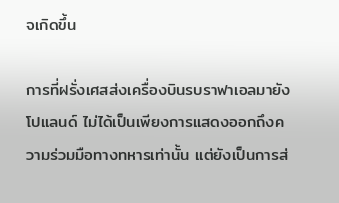จเกิดขึ้น

การที่ฝรั่งเศสส่งเครื่องบินรบราฟาเอลมายังโปแลนด์ ไม่ได้เป็นเพียงการแสดงออกถึงความร่วมมือทางทหารเท่านั้น แต่ยังเป็นการส่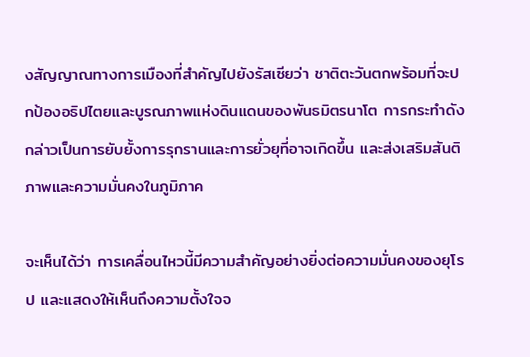งสัญญาณทางการเมืองที่สำคัญไปยังรัสเซียว่า ชาติตะวันตกพร้อมที่จะปกป้องอธิปไตยและบูรณภาพแห่งดินแดนของพันธมิตรนาโต การกระทำดังกล่าวเป็นการยับยั้งการรุกรานและการยั่วยุที่อาจเกิดขึ้น และส่งเสริมสันติภาพและความมั่นคงในภูมิภาค

จะเห็นได้ว่า การเคลื่อนไหวนี้มีความสำคัญอย่างยิ่งต่อความมั่นคงของยุโรป และแสดงให้เห็นถึงความตั้งใจจ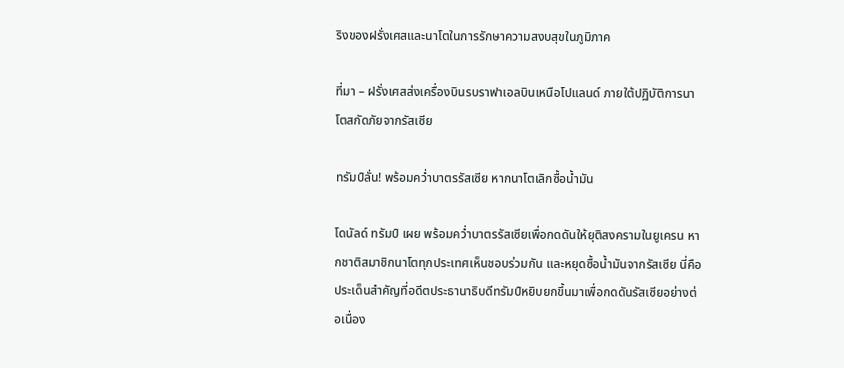ริงของฝรั่งเศสและนาโตในการรักษาความสงบสุขในภูมิภาค

ที่มา – ฝรั่งเศสส่งเครื่องบินรบราฟาเอลบินเหนือโปแลนด์ ภายใต้ปฏิบัติการนาโตสกัดภัยจากรัสเซีย

ทรัมป์ลั่น! พร้อมคว่ำบาตรรัสเซีย หากนาโตเลิกซื้อน้ำมัน

โดนัลด์ ทรัมป์ เผย พร้อมคว่ำบาตรรัสเซียเพื่อกดดันให้ยุติสงครามในยูเครน หากชาติสมาชิกนาโตทุกประเทศเห็นชอบร่วมกัน และหยุดซื้อน้ำมันจากรัสเซีย นี่คือประเด็นสำคัญที่อดีตประธานาธิบดีทรัมป์หยิบยกขึ้นมาเพื่อกดดันรัสเซียอย่างต่อเนื่อง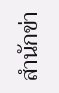สำนักข่า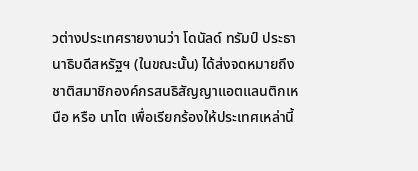วต่างประเทศรายงานว่า โดนัลด์ ทรัมป์ ประธานาธิบดีสหรัฐฯ (ในขณะนั้น) ได้ส่งจดหมายถึงชาติสมาชิกองค์กรสนธิสัญญาแอตแลนติกเหนือ หรือ นาโต เพื่อเรียกร้องให้ประเทศเหล่านี้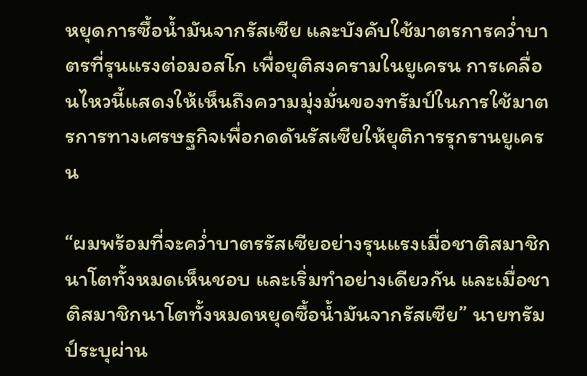หยุดการซื้อน้ำมันจากรัสเซีย และบังคับใช้มาตรการคว่ำบาตรที่รุนแรงต่อมอสโก เพื่อยุติสงครามในยูเครน การเคลื่อนไหวนี้แสดงให้เห็นถึงความมุ่งมั่นของทรัมป์ในการใช้มาตรการทางเศรษฐกิจเพื่อกดดันรัสเซียให้ยุติการรุกรานยูเครน

“ผมพร้อมที่จะคว่ำบาตรรัสเซียอย่างรุนแรงเมื่อชาติสมาชิกนาโตทั้งหมดเห็นชอบ และเริ่มทำอย่างเดียวกัน และเมื่อชาติสมาชิกนาโตทั้งหมดหยุดซื้อน้ำมันจากรัสเซีย” นายทรัมป์ระบุผ่าน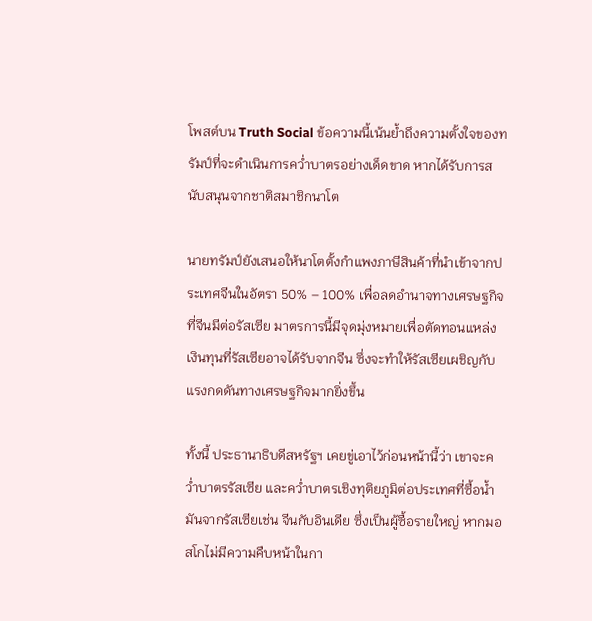โพสต์บน Truth Social ข้อความนี้เน้นย้ำถึงความตั้งใจของทรัมป์ที่จะดำเนินการคว่ำบาตรอย่างเด็ดขาด หากได้รับการสนับสนุนจากชาติสมาชิกนาโต

นายทรัมป์ยังเสนอให้นาโตตั้งกำแพงภาษีสินค้าที่นำเข้าจากประเทศจีนในอัตรา 50% – 100% เพื่อลดอำนาจทางเศรษฐกิจที่จีนมีต่อรัสเซีย มาตรการนี้มีจุดมุ่งหมายเพื่อตัดทอนแหล่งเงินทุนที่รัสเซียอาจได้รับจากจีน ซึ่งจะทำให้รัสเซียเผชิญกับแรงกดดันทางเศรษฐกิจมากยิ่งขึ้น

ทั้งนี้ ประธานาธิบดีสหรัฐฯ เคยขู่เอาไว้ก่อนหน้านี้ว่า เขาจะคว่ำบาตรรัสเซีย และคว่ำบาตรเชิงทุติยภูมิต่อประเทศที่ซื้อน้ำมันจากรัสเซียเช่น จีนกับอินเดีย ซึ่งเป็นผู้ซื้อรายใหญ่ หากมอสโกไม่มีความคืบหน้าในกา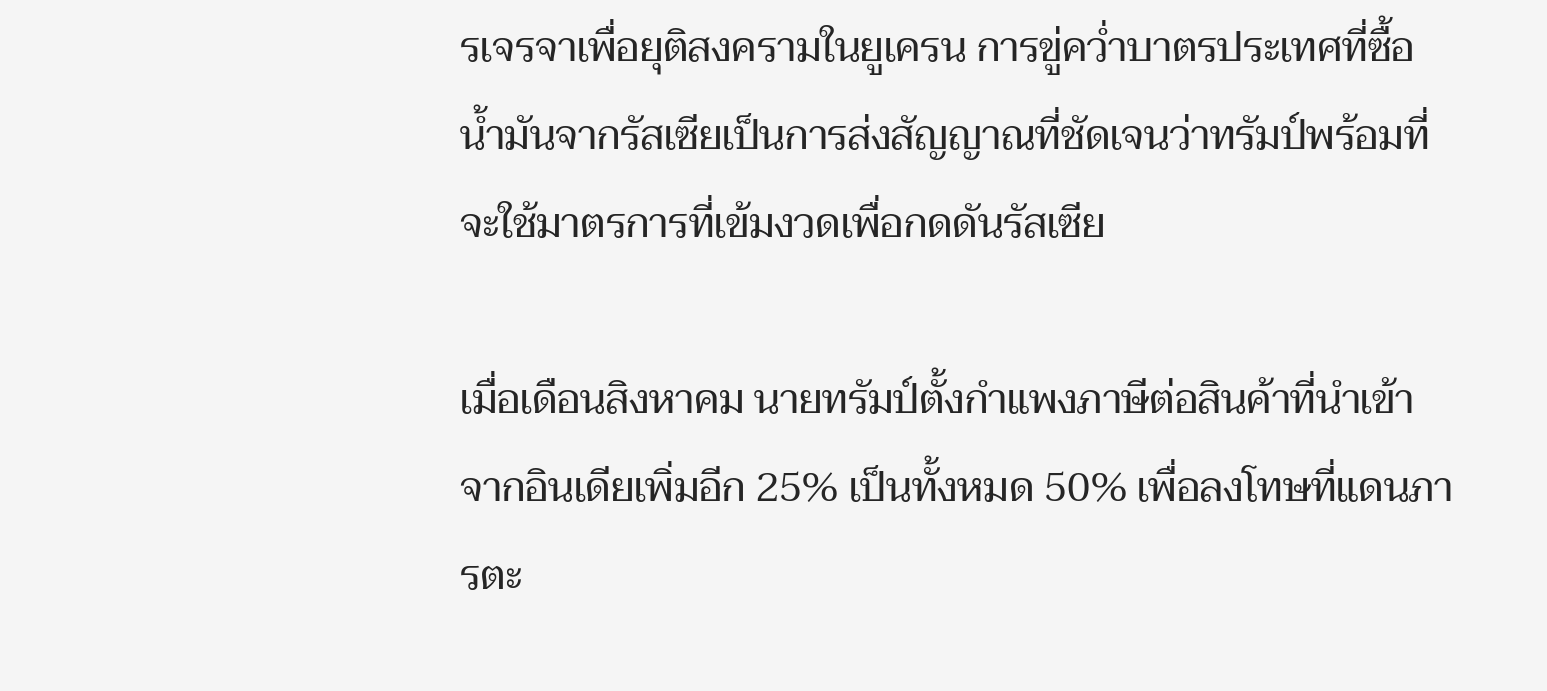รเจรจาเพื่อยุติสงครามในยูเครน การขู่คว่ำบาตรประเทศที่ซื้อน้ำมันจากรัสเซียเป็นการส่งสัญญาณที่ชัดเจนว่าทรัมป์พร้อมที่จะใช้มาตรการที่เข้มงวดเพื่อกดดันรัสเซีย

เมื่อเดือนสิงหาคม นายทรัมป์ตั้งกำแพงภาษีต่อสินค้าที่นำเข้าจากอินเดียเพิ่มอีก 25% เป็นทั้งหมด 50% เพื่อลงโทษที่แดนภารตะ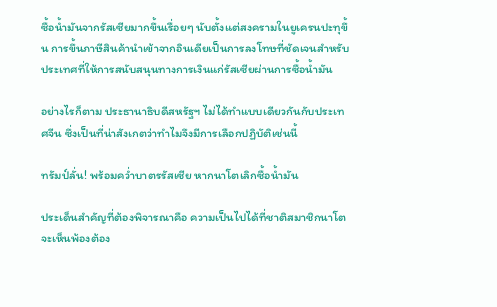ซื้อน้ำมันจากรัสเซียมากขึ้นเรื่อยๆ นับตั้งแต่สงครามในยูเครนปะทุขึ้น การขึ้นภาษีสินค้านำเข้าจากอินเดียเป็นการลงโทษที่ชัดเจนสำหรับประเทศที่ให้การสนับสนุนทางการเงินแก่รัสเซียผ่านการซื้อน้ำมัน

อย่างไรก็ตาม ประธานาธิบดีสหรัฐฯ ไม่ได้ทำแบบเดียวกันกับประเทศจีน ซึ่งเป็นที่น่าสังเกตว่าทำไมจึงมีการเลือกปฏิบัติเช่นนี้

ทรัมป์ลั่น! พร้อมคว่ำบาตรรัสเซีย หากนาโตเลิกซื้อน้ำมัน

ประเด็นสำคัญที่ต้องพิจารณาคือ ความเป็นไปได้ที่ชาติสมาชิกนาโตจะเห็นพ้องต้อง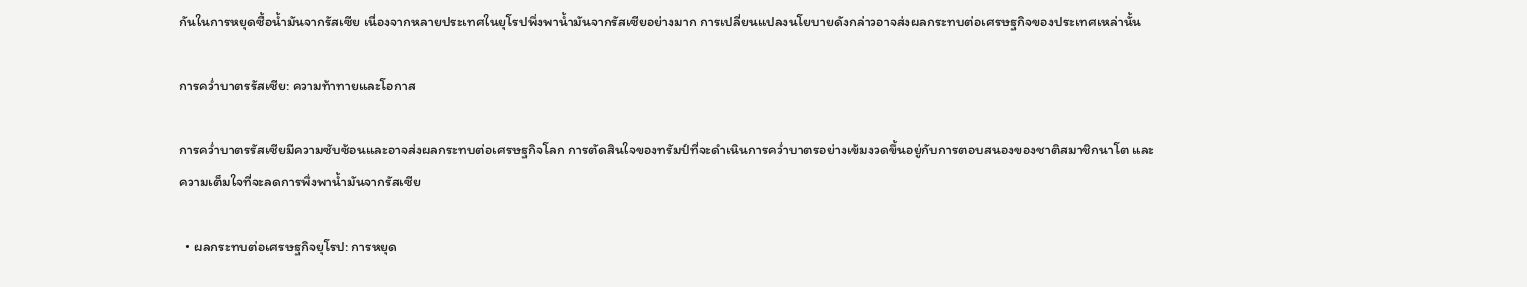กันในการหยุดซื้อน้ำมันจากรัสเซีย เนื่องจากหลายประเทศในยุโรปพึ่งพาน้ำมันจากรัสเซียอย่างมาก การเปลี่ยนแปลงนโยบายดังกล่าวอาจส่งผลกระทบต่อเศรษฐกิจของประเทศเหล่านั้น

การคว่ำบาตรรัสเซีย: ความท้าทายและโอกาส

การคว่ำบาตรรัสเซียมีความซับซ้อนและอาจส่งผลกระทบต่อเศรษฐกิจโลก การตัดสินใจของทรัมป์ที่จะดำเนินการคว่ำบาตรอย่างเข้มงวดขึ้นอยู่กับการตอบสนองของชาติสมาชิกนาโต และความเต็มใจที่จะลดการพึ่งพาน้ำมันจากรัสเซีย

  • ผลกระทบต่อเศรษฐกิจยุโรป: การหยุด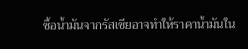ซื้อน้ำมันจากรัสเซียอาจทำให้ราคาน้ำมันใน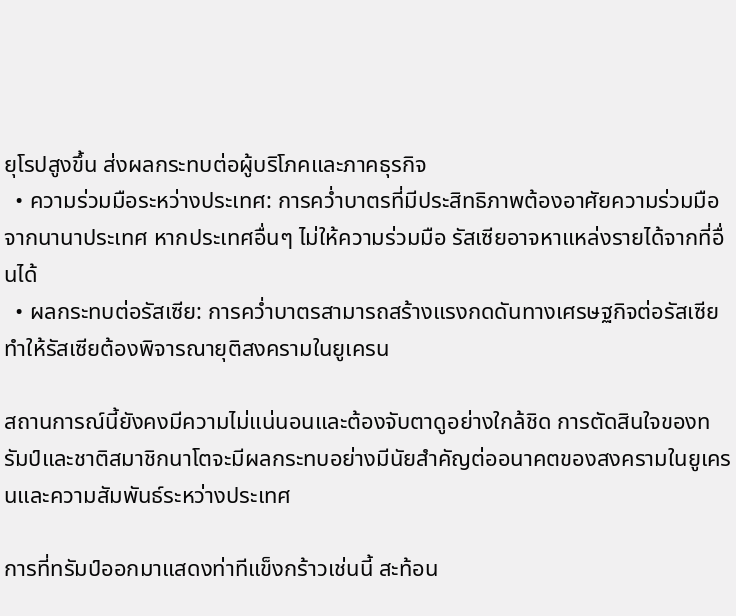ยุโรปสูงขึ้น ส่งผลกระทบต่อผู้บริโภคและภาคธุรกิจ
  • ความร่วมมือระหว่างประเทศ: การคว่ำบาตรที่มีประสิทธิภาพต้องอาศัยความร่วมมือจากนานาประเทศ หากประเทศอื่นๆ ไม่ให้ความร่วมมือ รัสเซียอาจหาแหล่งรายได้จากที่อื่นได้
  • ผลกระทบต่อรัสเซีย: การคว่ำบาตรสามารถสร้างแรงกดดันทางเศรษฐกิจต่อรัสเซีย ทำให้รัสเซียต้องพิจารณายุติสงครามในยูเครน

สถานการณ์นี้ยังคงมีความไม่แน่นอนและต้องจับตาดูอย่างใกล้ชิด การตัดสินใจของทรัมป์และชาติสมาชิกนาโตจะมีผลกระทบอย่างมีนัยสำคัญต่ออนาคตของสงครามในยูเครนและความสัมพันธ์ระหว่างประเทศ

การที่ทรัมป์ออกมาแสดงท่าทีแข็งกร้าวเช่นนี้ สะท้อน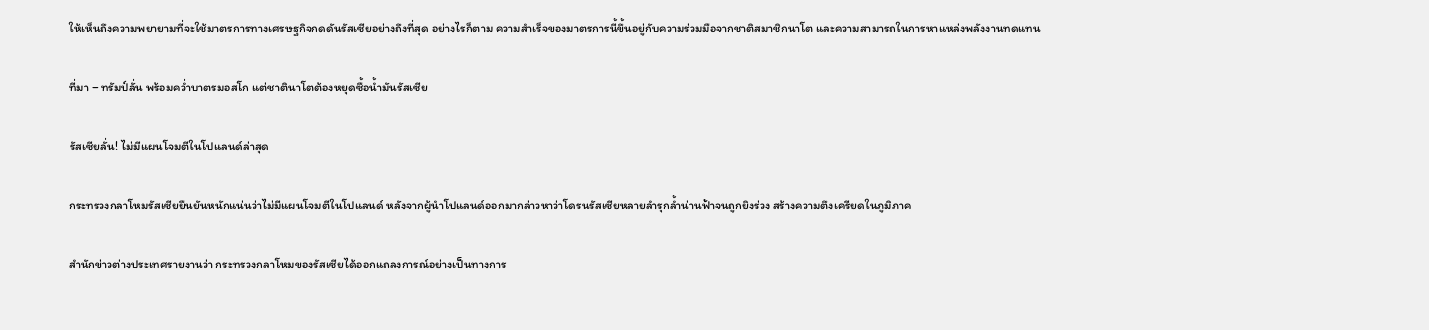ให้เห็นถึงความพยายามที่จะใช้มาตรการทางเศรษฐกิจกดดันรัสเซียอย่างถึงที่สุด อย่างไรก็ตาม ความสำเร็จของมาตรการนี้ขึ้นอยู่กับความร่วมมือจากชาติสมาชิกนาโต และความสามารถในการหาแหล่งพลังงานทดแทน

ที่มา – ทรัมป์ลั่น พร้อมคว่ำบาตรมอสโก แต่ชาตินาโตต้องหยุดซื้อน้ำมันรัสเซีย

รัสเซียลั่น! ไม่มีแผนโจมตีในโปแลนด์ล่าสุด

กระทรวงกลาโหมรัสเซียยืนยันหนักแน่นว่าไม่มีแผนโจมตีในโปแลนด์ หลังจากผู้นำโปแลนด์ออกมากล่าวหาว่าโดรนรัสเซียหลายลำรุกล้ำน่านฟ้าจนถูกยิงร่วง สร้างความตึงเครียดในภูมิภาค

สำนักข่าวต่างประเทศรายงานว่า กระทรวงกลาโหมของรัสเซียได้ออกแถลงการณ์อย่างเป็นทางการ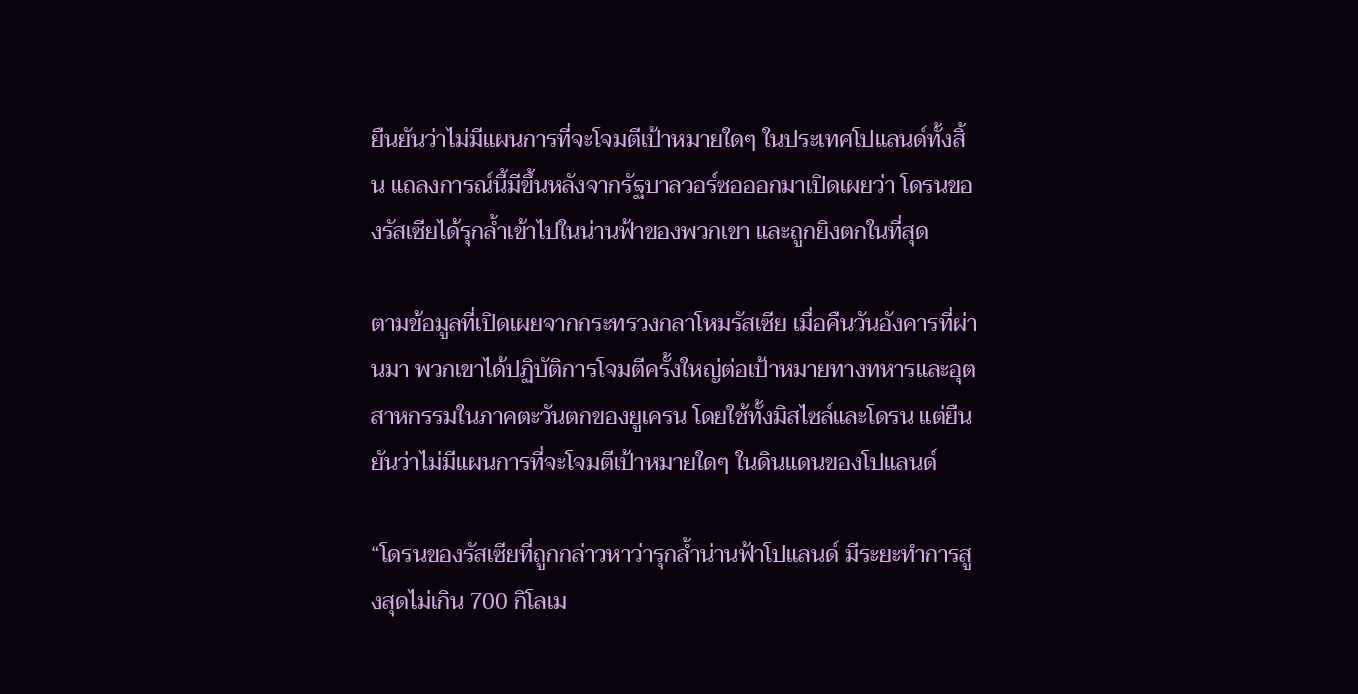ยืนยันว่าไม่มีแผนการที่จะโจมตีเป้าหมายใดๆ ในประเทศโปแลนด์ทั้งสิ้น แถลงการณ์นี้มีขึ้นหลังจากรัฐบาลวอร์ซอออกมาเปิดเผยว่า โดรนของรัสเซียได้รุกล้ำเข้าไปในน่านฟ้าของพวกเขา และถูกยิงตกในที่สุด

ตามข้อมูลที่เปิดเผยจากกระทรวงกลาโหมรัสเซีย เมื่อคืนวันอังคารที่ผ่านมา พวกเขาได้ปฏิบัติการโจมตีครั้งใหญ่ต่อเป้าหมายทางทหารและอุตสาหกรรมในภาคตะวันตกของยูเครน โดยใช้ทั้งมิสไซล์และโดรน แต่ยืนยันว่าไม่มีแผนการที่จะโจมตีเป้าหมายใดๆ ในดินแดนของโปแลนด์

“โดรนของรัสเซียที่ถูกกล่าวหาว่ารุกล้ำน่านฟ้าโปแลนด์ มีระยะทำการสูงสุดไม่เกิน 700 กิโลเม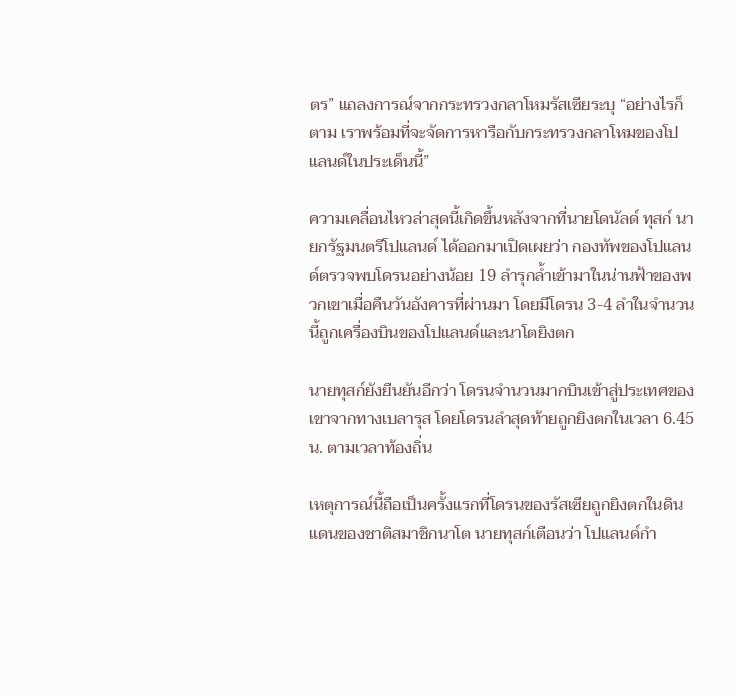ตร” แถลงการณ์จากกระทรวงกลาโหมรัสเซียระบุ “อย่างไรก็ตาม เราพร้อมที่จะจัดการหารือกับกระทรวงกลาโหมของโปแลนด์ในประเด็นนี้”

ความเคลื่อนไหวล่าสุดนี้เกิดขึ้นหลังจากที่นายโดนัลด์ ทุสก์ นายกรัฐมนตรีโปแลนด์ ได้ออกมาเปิดเผยว่า กองทัพของโปแลนด์ตรวจพบโดรนอย่างน้อย 19 ลำรุกล้ำเข้ามาในน่านฟ้าของพวกเขาเมื่อคืนวันอังคารที่ผ่านมา โดยมีโดรน 3-4 ลำในจำนวนนี้ถูกเครื่องบินของโปแลนด์และนาโตยิงตก

นายทุสก์ยังยืนยันอีกว่า โดรนจำนวนมากบินเข้าสู่ประเทศของเขาจากทางเบลารุส โดยโดรนลำสุดท้ายถูกยิงตกในเวลา 6.45 น. ตามเวลาท้องถิ่น

เหตุการณ์นี้ถือเป็นครั้งแรกที่โดรนของรัสเซียถูกยิงตกในดินแดนของชาติสมาชิกนาโต นายทุสก์เตือนว่า โปแลนด์กำ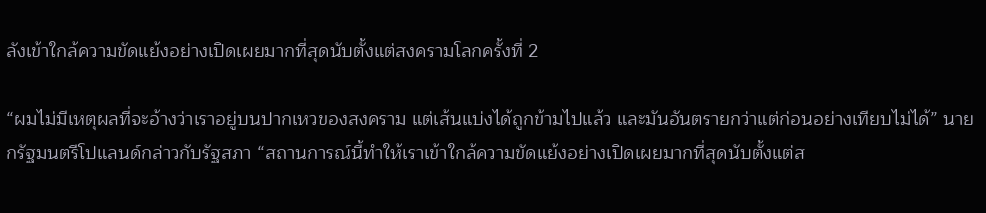ลังเข้าใกล้ความขัดแย้งอย่างเปิดเผยมากที่สุดนับตั้งแต่สงครามโลกครั้งที่ 2

“ผมไม่มีเหตุผลที่จะอ้างว่าเราอยู่บนปากเหวของสงคราม แต่เส้นแบ่งได้ถูกข้ามไปแล้ว และมันอันตรายกว่าแต่ก่อนอย่างเทียบไม่ได้” นายกรัฐมนตรีโปแลนด์กล่าวกับรัฐสภา “สถานการณ์นี้ทำให้เราเข้าใกล้ความขัดแย้งอย่างเปิดเผยมากที่สุดนับตั้งแต่ส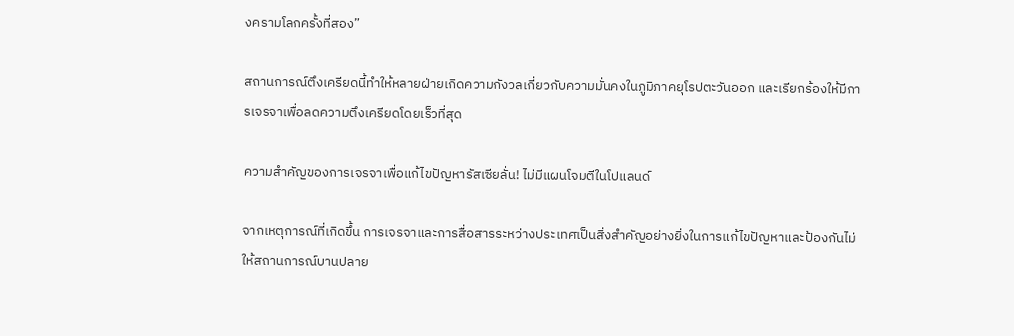งครามโลกครั้งที่สอง”

สถานการณ์ตึงเครียดนี้ทำให้หลายฝ่ายเกิดความกังวลเกี่ยวกับความมั่นคงในภูมิภาคยุโรปตะวันออก และเรียกร้องให้มีการเจรจาเพื่อลดความตึงเครียดโดยเร็วที่สุด

ความสำคัญของการเจรจาเพื่อแก้ไขปัญหารัสเซียลั่น! ไม่มีแผนโจมตีในโปแลนด์

จากเหตุการณ์ที่เกิดขึ้น การเจรจาและการสื่อสารระหว่างประเทศเป็นสิ่งสำคัญอย่างยิ่งในการแก้ไขปัญหาและป้องกันไม่ให้สถานการณ์บานปลาย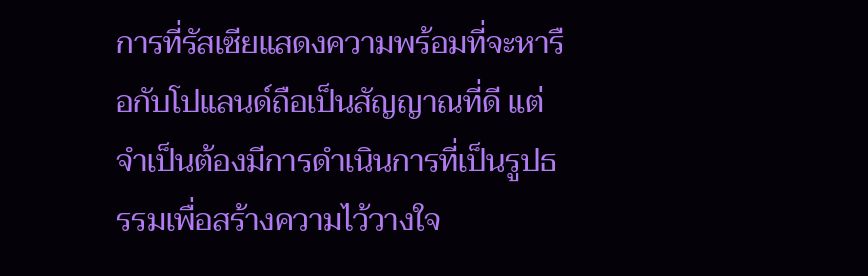การที่รัสเซียแสดงความพร้อมที่จะหารือกับโปแลนด์ถือเป็นสัญญาณที่ดี แต่จำเป็นต้องมีการดำเนินการที่เป็นรูปธรรมเพื่อสร้างความไว้วางใจ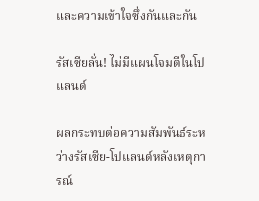และความเข้าใจซึ่งกันและกัน

รัสเซียลั่น! ไม่มีแผนโจมตีในโปแลนด์

ผลกระทบต่อความสัมพันธ์ระหว่างรัสเซีย-โปแลนด์หลังเหตุการณ์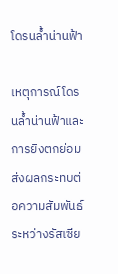โดรนล้ำน่านฟ้า

เหตุการณ์โดรนล้ำน่านฟ้าและการยิงตกย่อมส่งผลกระทบต่อความสัมพันธ์ระหว่างรัสเซีย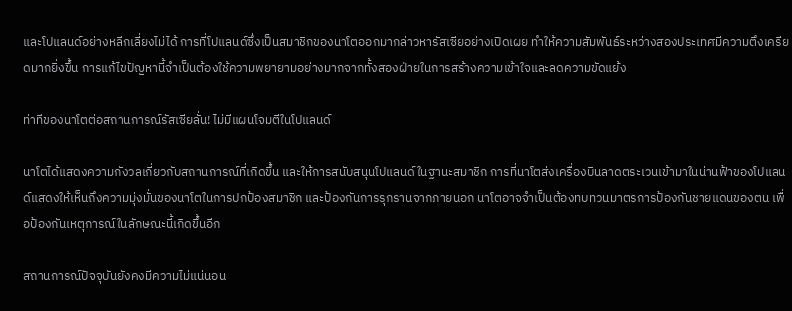และโปแลนด์อย่างหลีกเลี่ยงไม่ได้ การที่โปแลนด์ซึ่งเป็นสมาชิกของนาโตออกมากล่าวหารัสเซียอย่างเปิดเผย ทำให้ความสัมพันธ์ระหว่างสองประเทศมีความตึงเครียดมากยิ่งขึ้น การแก้ไขปัญหานี้จำเป็นต้องใช้ความพยายามอย่างมากจากทั้งสองฝ่ายในการสร้างความเข้าใจและลดความขัดแย้ง

ท่าทีของนาโตต่อสถานการณ์รัสเซียลั่น! ไม่มีแผนโจมตีในโปแลนด์

นาโตได้แสดงความกังวลเกี่ยวกับสถานการณ์ที่เกิดขึ้น และให้การสนับสนุนโปแลนด์ในฐานะสมาชิก การที่นาโตส่งเครื่องบินลาดตระเวนเข้ามาในน่านฟ้าของโปแลนด์แสดงให้เห็นถึงความมุ่งมั่นของนาโตในการปกป้องสมาชิก และป้องกันการรุกรานจากภายนอก นาโตอาจจำเป็นต้องทบทวนมาตรการป้องกันชายแดนของตน เพื่อป้องกันเหตุการณ์ในลักษณะนี้เกิดขึ้นอีก

สถานการณ์ปัจจุบันยังคงมีความไม่แน่นอน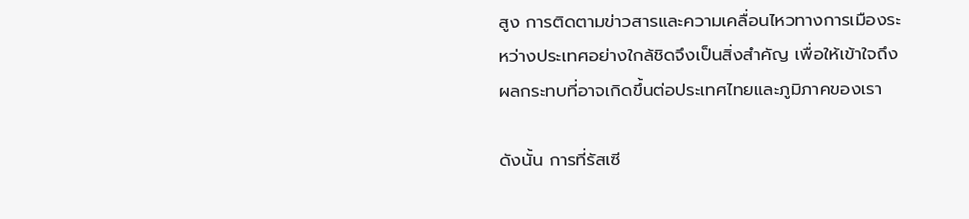สูง การติดตามข่าวสารและความเคลื่อนไหวทางการเมืองระหว่างประเทศอย่างใกล้ชิดจึงเป็นสิ่งสำคัญ เพื่อให้เข้าใจถึงผลกระทบที่อาจเกิดขึ้นต่อประเทศไทยและภูมิภาคของเรา

ดังนั้น การที่รัสเซี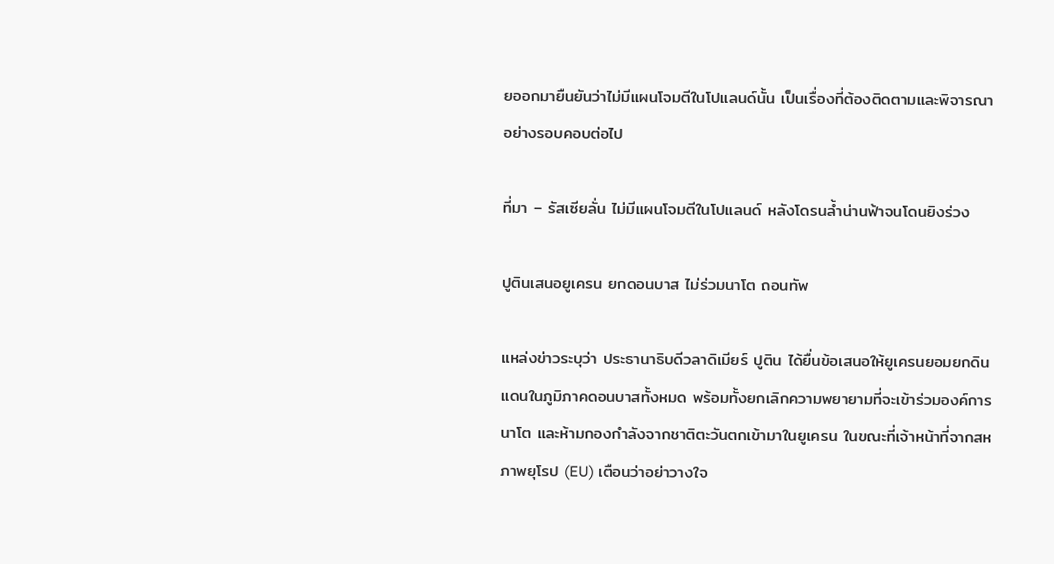ยออกมายืนยันว่าไม่มีแผนโจมตีในโปแลนด์นั้น เป็นเรื่องที่ต้องติดตามและพิจารณาอย่างรอบคอบต่อไป

ที่มา – รัสเซียลั่น ไม่มีแผนโจมตีในโปแลนด์ หลังโดรนล้ำน่านฟ้าจนโดนยิงร่วง

ปูตินเสนอยูเครน ยกดอนบาส ไม่ร่วมนาโต ถอนทัพ

แหล่งข่าวระบุว่า ประธานาธิบดีวลาดิเมียร์ ปูติน ได้ยื่นข้อเสนอให้ยูเครนยอมยกดินแดนในภูมิภาคดอนบาสทั้งหมด พร้อมทั้งยกเลิกความพยายามที่จะเข้าร่วมองค์การนาโต และห้ามกองกำลังจากชาติตะวันตกเข้ามาในยูเครน ในขณะที่เจ้าหน้าที่จากสหภาพยุโรป (EU) เตือนว่าอย่าวางใจ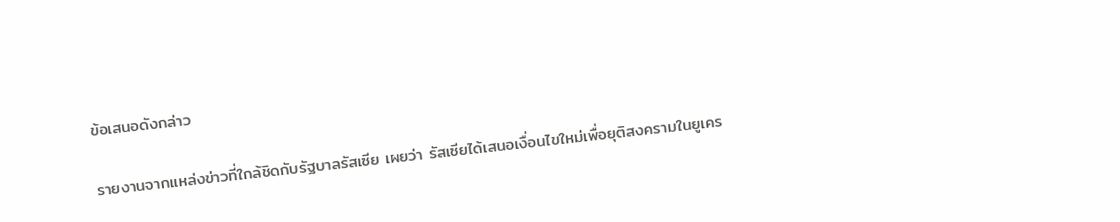ข้อเสนอดังกล่าว

รายงานจากแหล่งข่าวที่ใกล้ชิดกับรัฐบาลรัสเซีย เผยว่า รัสเซียได้เสนอเงื่อนไขใหม่เพื่อยุติสงครามในยูเคร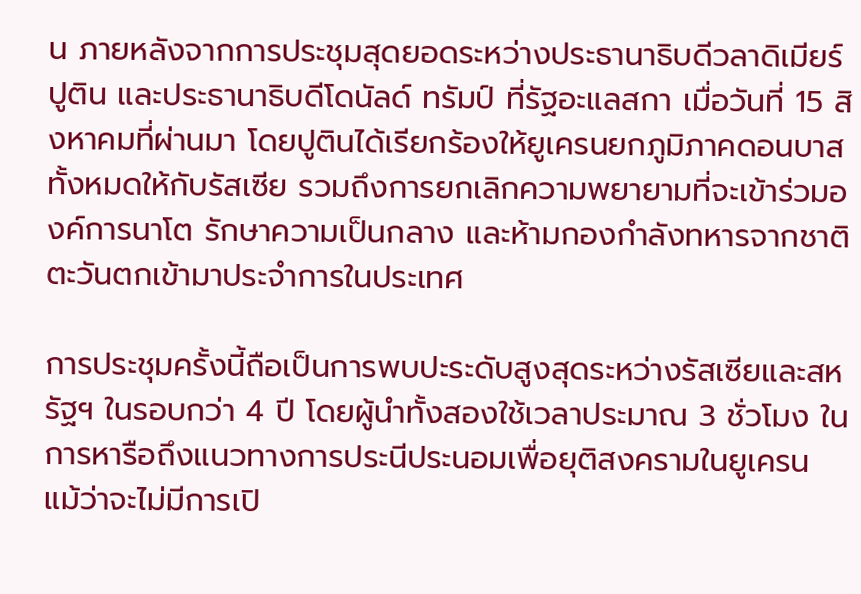น ภายหลังจากการประชุมสุดยอดระหว่างประธานาธิบดีวลาดิเมียร์ ปูติน และประธานาธิบดีโดนัลด์ ทรัมป์ ที่รัฐอะแลสกา เมื่อวันที่ 15 สิงหาคมที่ผ่านมา โดยปูตินได้เรียกร้องให้ยูเครนยกภูมิภาคดอนบาสทั้งหมดให้กับรัสเซีย รวมถึงการยกเลิกความพยายามที่จะเข้าร่วมองค์การนาโต รักษาความเป็นกลาง และห้ามกองกำลังทหารจากชาติตะวันตกเข้ามาประจำการในประเทศ

การประชุมครั้งนี้ถือเป็นการพบปะระดับสูงสุดระหว่างรัสเซียและสหรัฐฯ ในรอบกว่า 4 ปี โดยผู้นำทั้งสองใช้เวลาประมาณ 3 ชั่วโมง ในการหารือถึงแนวทางการประนีประนอมเพื่อยุติสงครามในยูเครน แม้ว่าจะไม่มีการเปิ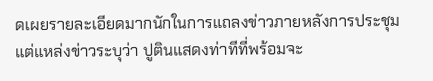ดเผยรายละเอียดมากนักในการแถลงข่าวภายหลังการประชุม แต่แหล่งข่าวระบุว่า ปูตินแสดงท่าทีที่พร้อมจะ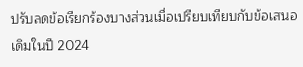ปรับลดข้อเรียกร้องบางส่วนเมื่อเปรียบเทียบกับข้อเสนอเดิมในปี 2024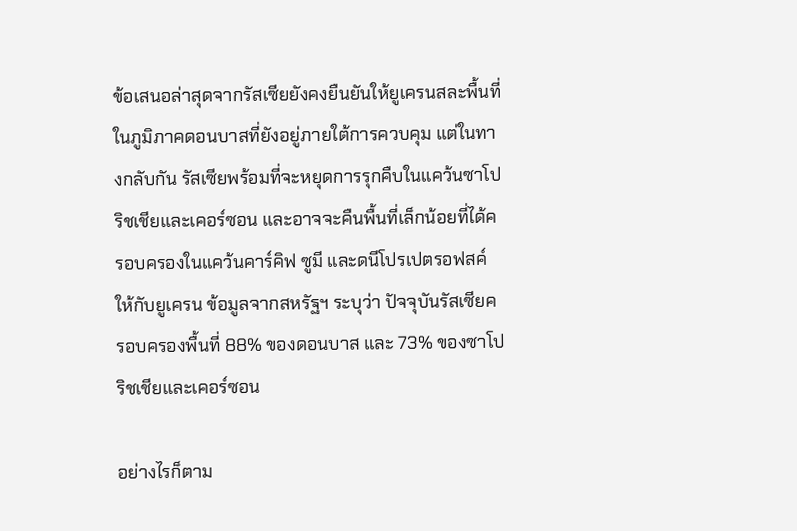ข้อเสนอล่าสุดจากรัสเซียยังคงยืนยันให้ยูเครนสละพื้นที่ในภูมิภาคดอนบาสที่ยังอยู่ภายใต้การควบคุม แต่ในทางกลับกัน รัสเซียพร้อมที่จะหยุดการรุกคืบในแคว้นซาโปริชเชียและเคอร์ซอน และอาจจะคืนพื้นที่เล็กน้อยที่ได้ครอบครองในแคว้นคาร์คิฟ ซูมี และดนีโปรเปตรอฟสค์ ให้กับยูเครน ข้อมูลจากสหรัฐฯ ระบุว่า ปัจจุบันรัสเซียครอบครองพื้นที่ 88% ของดอนบาส และ 73% ของซาโปริชเชียและเคอร์ซอน

อย่างไรก็ตาม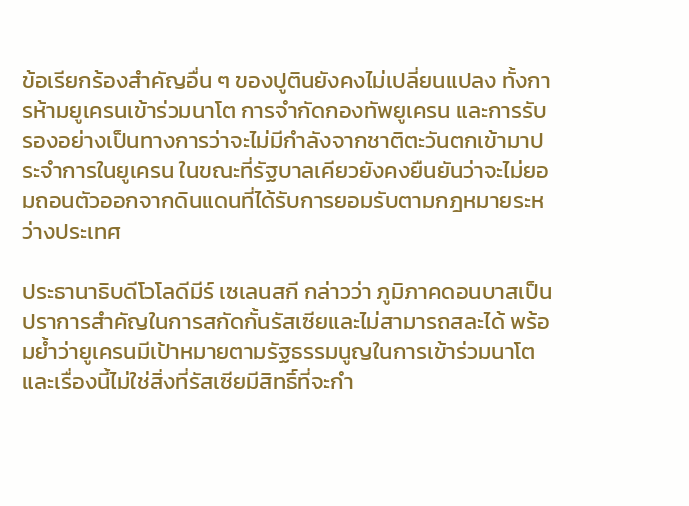ข้อเรียกร้องสำคัญอื่น ๆ ของปูตินยังคงไม่เปลี่ยนแปลง ทั้งการห้ามยูเครนเข้าร่วมนาโต การจำกัดกองทัพยูเครน และการรับรองอย่างเป็นทางการว่าจะไม่มีกำลังจากชาติตะวันตกเข้ามาประจำการในยูเครน ในขณะที่รัฐบาลเคียวยังคงยืนยันว่าจะไม่ยอมถอนตัวออกจากดินแดนที่ได้รับการยอมรับตามกฎหมายระหว่างประเทศ

ประธานาธิบดีโวโลดีมีร์ เซเลนสกี กล่าวว่า ภูมิภาคดอนบาสเป็นปราการสำคัญในการสกัดกั้นรัสเซียและไม่สามารถสละได้ พร้อมย้ำว่ายูเครนมีเป้าหมายตามรัฐธรรมนูญในการเข้าร่วมนาโต และเรื่องนี้ไม่ใช่สิ่งที่รัสเซียมีสิทธิ์ที่จะกำ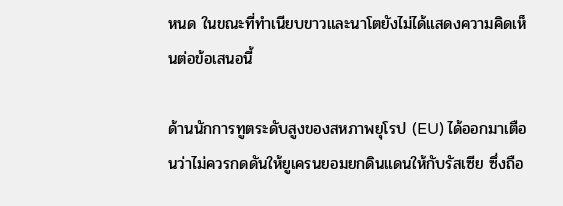หนด ในขณะที่ทำเนียบขาวและนาโตยังไม่ได้แสดงความคิดเห็นต่อข้อเสนอนี้

ด้านนักการทูตระดับสูงของสหภาพยุโรป (EU) ได้ออกมาเตือนว่าไม่ควรกดดันให้ยูเครนยอมยกดินแดนให้กับรัสเซีย ซึ่งถือ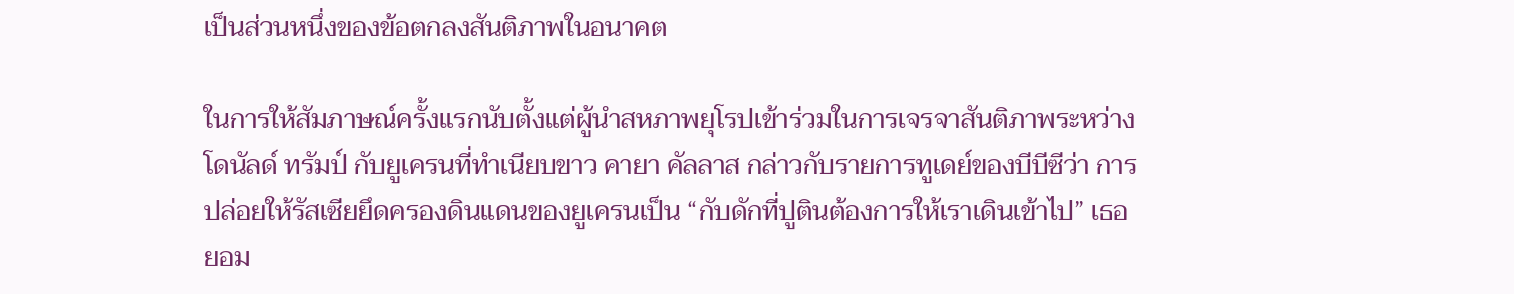เป็นส่วนหนึ่งของข้อตกลงสันติภาพในอนาคต

ในการให้สัมภาษณ์ครั้งแรกนับตั้งแต่ผู้นำสหภาพยุโรปเข้าร่วมในการเจรจาสันติภาพระหว่างโดนัลด์ ทรัมป์ กับยูเครนที่ทำเนียบขาว คายา คัลลาส กล่าวกับรายการทูเดย์ของบีบีซีว่า การปล่อยให้รัสเซียยึดครองดินแดนของยูเครนเป็น “กับดักที่ปูตินต้องการให้เราเดินเข้าไป” เธอยอม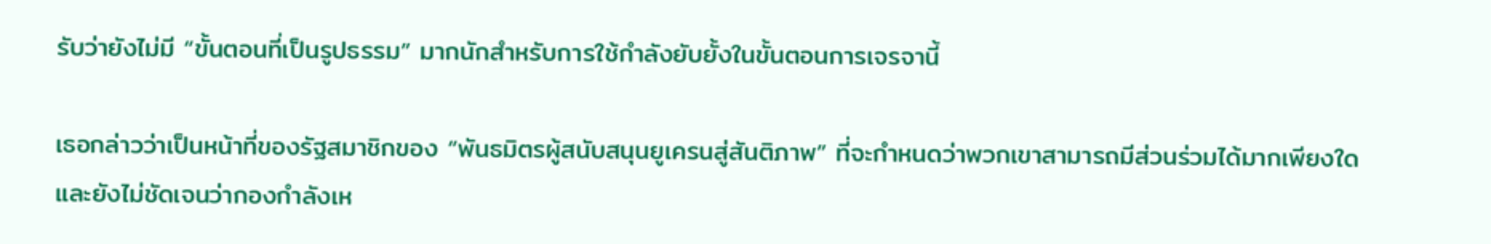รับว่ายังไม่มี “ขั้นตอนที่เป็นรูปธรรม” มากนักสำหรับการใช้กำลังยับยั้งในขั้นตอนการเจรจานี้

เธอกล่าวว่าเป็นหน้าที่ของรัฐสมาชิกของ “พันธมิตรผู้สนับสนุนยูเครนสู่สันติภาพ” ที่จะกำหนดว่าพวกเขาสามารถมีส่วนร่วมได้มากเพียงใด และยังไม่ชัดเจนว่ากองกำลังเห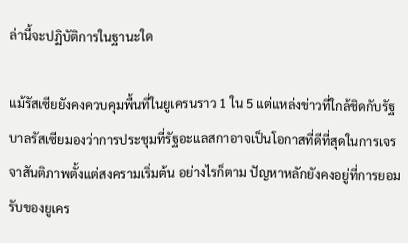ล่านี้จะปฏิบัติการในฐานะใด

แม้รัสเซียยังคงควบคุมพื้นที่ในยูเครนราว 1 ใน 5 แต่แหล่งข่าวที่ใกล้ชิดกับรัฐบาลรัสเซียมองว่าการประชุมที่รัฐอะแลสกาอาจเป็นโอกาสที่ดีที่สุดในการเจรจาสันติภาพตั้งแต่สงครามเริ่มต้น อย่างไรก็ตาม ปัญหาหลักยังคงอยู่ที่การยอมรับของยูเคร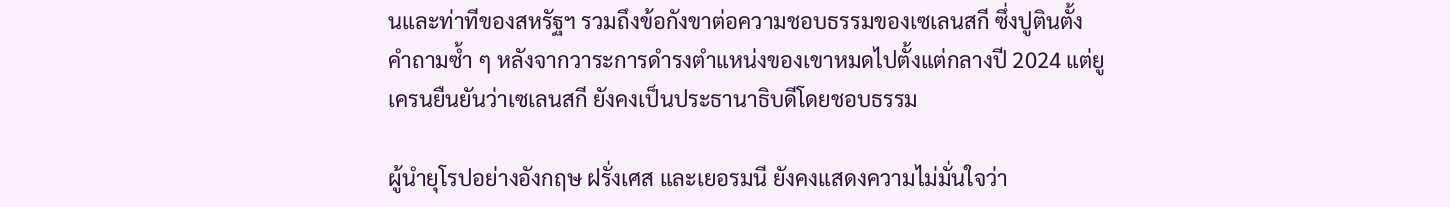นและท่าทีของสหรัฐฯ รวมถึงข้อกังขาต่อความชอบธรรมของเซเลนสกี ซึ่งปูตินตั้งคำถามซ้ำ ๆ หลังจากวาระการดำรงตำแหน่งของเขาหมดไปตั้งแต่กลางปี 2024 แต่ยูเครนยืนยันว่าเซเลนสกี ยังคงเป็นประธานาธิบดีโดยชอบธรรม

ผู้นำยุโรปอย่างอังกฤษ ฝรั่งเศส และเยอรมนี ยังคงแสดงความไม่มั่นใจว่า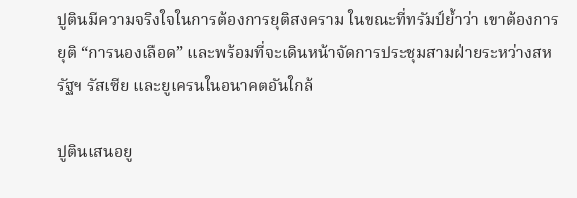ปูตินมีความจริงใจในการต้องการยุติสงคราม ในขณะที่ทรัมป์ย้ำว่า เขาต้องการยุติ “การนองเลือด” และพร้อมที่จะเดินหน้าจัดการประชุมสามฝ่ายระหว่างสหรัฐฯ รัสเซีย และยูเครนในอนาคตอันใกล้

ปูตินเสนอยู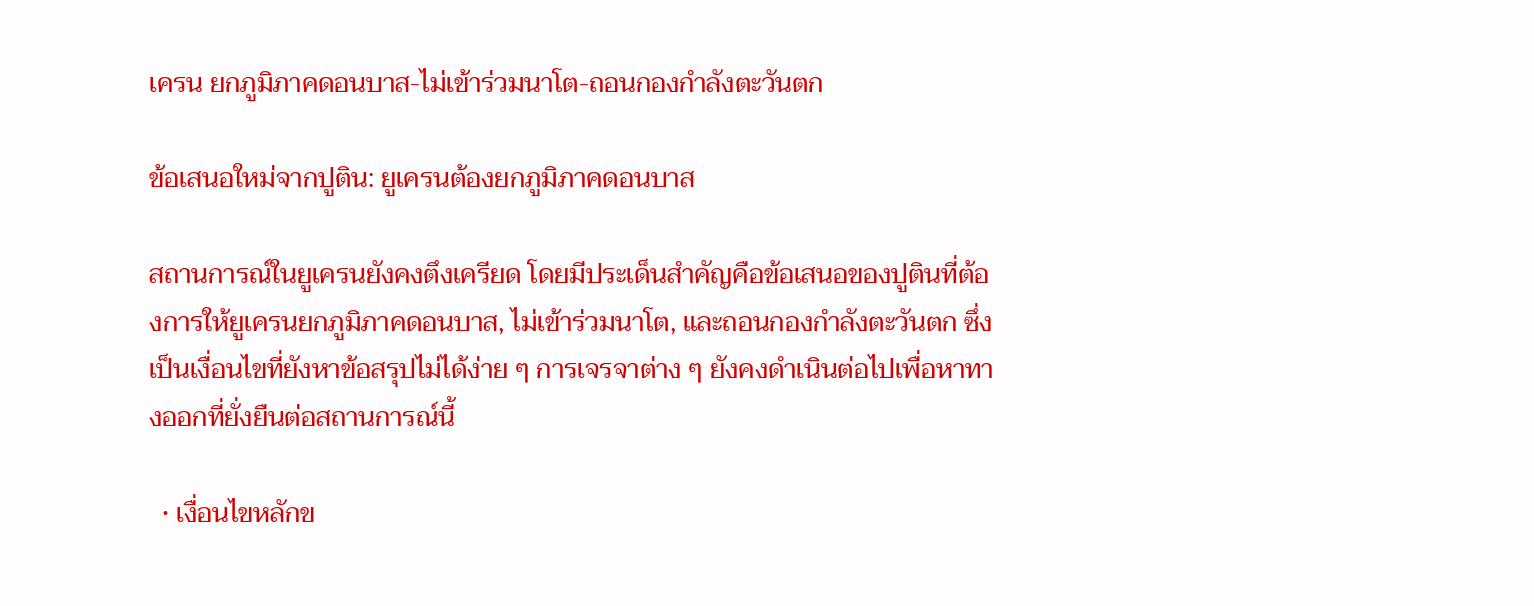เครน ยกภูมิภาคดอนบาส-ไม่เข้าร่วมนาโต-ถอนกองกำลังตะวันตก

ข้อเสนอใหม่จากปูติน: ยูเครนต้องยกภูมิภาคดอนบาส

สถานการณ์ในยูเครนยังคงตึงเครียด โดยมีประเด็นสำคัญคือข้อเสนอของปูตินที่ต้องการให้ยูเครนยกภูมิภาคดอนบาส, ไม่เข้าร่วมนาโต, และถอนกองกำลังตะวันตก ซึ่งเป็นเงื่อนไขที่ยังหาข้อสรุปไม่ได้ง่าย ๆ การเจรจาต่าง ๆ ยังคงดำเนินต่อไปเพื่อหาทางออกที่ยั่งยืนต่อสถานการณ์นี้

  • เงื่อนไขหลักข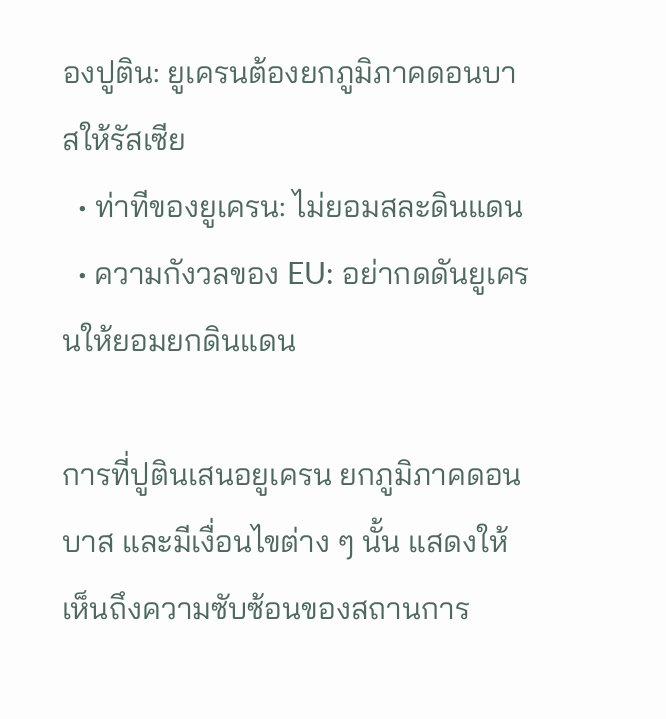องปูติน: ยูเครนต้องยกภูมิภาคดอนบาสให้รัสเซีย
  • ท่าทีของยูเครน: ไม่ยอมสละดินแดน
  • ความกังวลของ EU: อย่ากดดันยูเครนให้ยอมยกดินแดน

การที่ปูตินเสนอยูเครน ยกภูมิภาคดอนบาส และมีเงื่อนไขต่าง ๆ นั้น แสดงให้เห็นถึงความซับซ้อนของสถานการ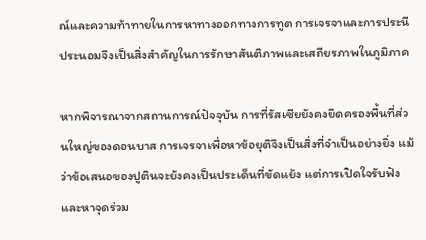ณ์และความท้าทายในการหาทางออกทางการทูต การเจรจาและการประนีประนอมจึงเป็นสิ่งสำคัญในการรักษาสันติภาพและเสถียรภาพในภูมิภาค

หากพิจารณาจากสถานการณ์ปัจจุบัน การที่รัสเซียยังคงยึดครองพื้นที่ส่วนใหญ่ของดอนบาส การเจรจาเพื่อหาข้อยุติจึงเป็นสิ่งที่จำเป็นอย่างยิ่ง แม้ว่าข้อเสนอของปูตินจะยังคงเป็นประเด็นที่ขัดแย้ง แต่การเปิดใจรับฟังและหาจุดร่วม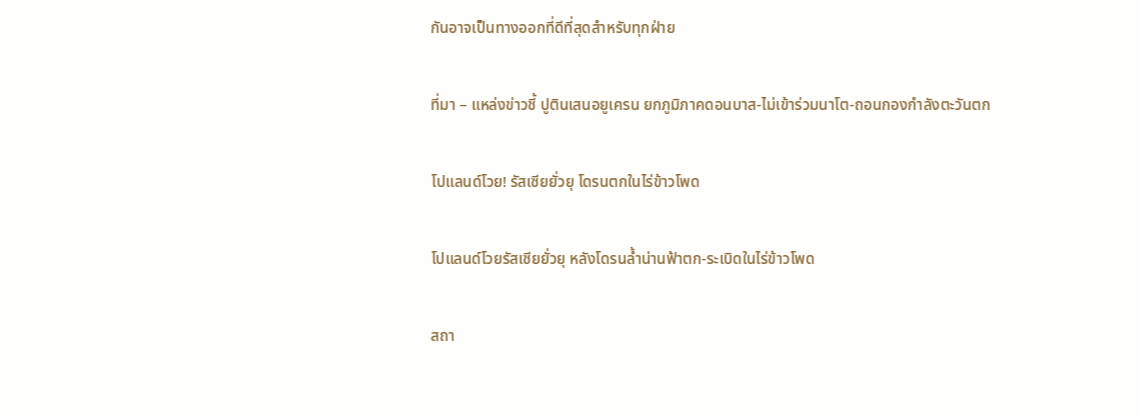กันอาจเป็นทางออกที่ดีที่สุดสำหรับทุกฝ่าย

ที่มา – แหล่งข่าวชี้ ปูตินเสนอยูเครน ยกภูมิภาคดอนบาส-ไม่เข้าร่วมนาโต-ถอนกองกำลังตะวันตก

โปแลนด์โวย! รัสเซียยั่วยุ โดรนตกในไร่ข้าวโพด

โปแลนด์โวยรัสเซียยั่วยุ หลังโดรนล้ำน่านฟ้าตก-ระเบิดในไร่ข้าวโพด

สถา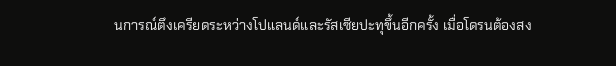นการณ์ตึงเครียดระหว่างโปแลนด์และรัสเซียปะทุขึ้นอีกครั้ง เมื่อโดรนต้องสง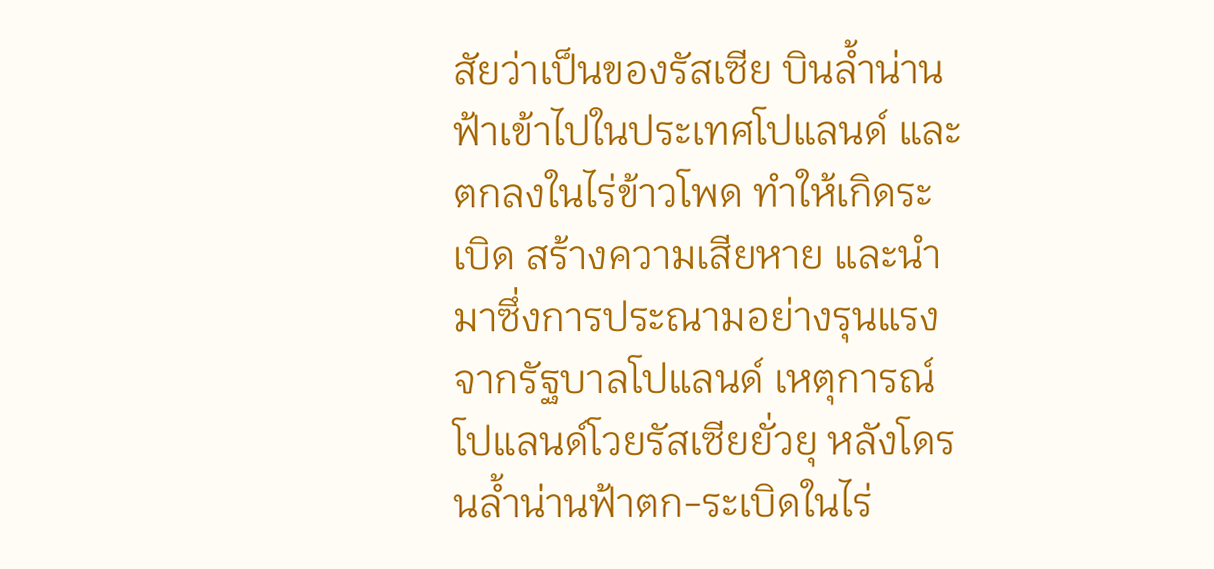สัยว่าเป็นของรัสเซีย บินล้ำน่านฟ้าเข้าไปในประเทศโปแลนด์ และตกลงในไร่ข้าวโพด ทำให้เกิดระเบิด สร้างความเสียหาย และนำมาซึ่งการประณามอย่างรุนแรงจากรัฐบาลโปแลนด์ เหตุการณ์โปแลนด์โวยรัสเซียยั่วยุ หลังโดรนล้ำน่านฟ้าตก-ระเบิดในไร่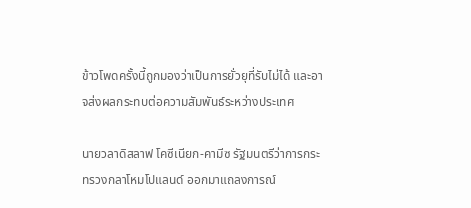ข้าวโพดครั้งนี้ถูกมองว่าเป็นการยั่วยุที่รับไม่ได้ และอาจส่งผลกระทบต่อความสัมพันธ์ระหว่างประเทศ

นายวลาดิสลาฟ โคซีเนียก-คามีซ รัฐมนตรีว่าการกระทรวงกลาโหมโปแลนด์ ออกมาแถลงการณ์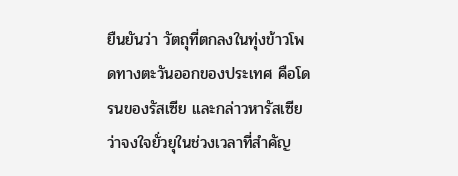ยืนยันว่า วัตถุที่ตกลงในทุ่งข้าวโพดทางตะวันออกของประเทศ คือโดรนของรัสเซีย และกล่าวหารัสเซียว่าจงใจยั่วยุในช่วงเวลาที่สำคัญ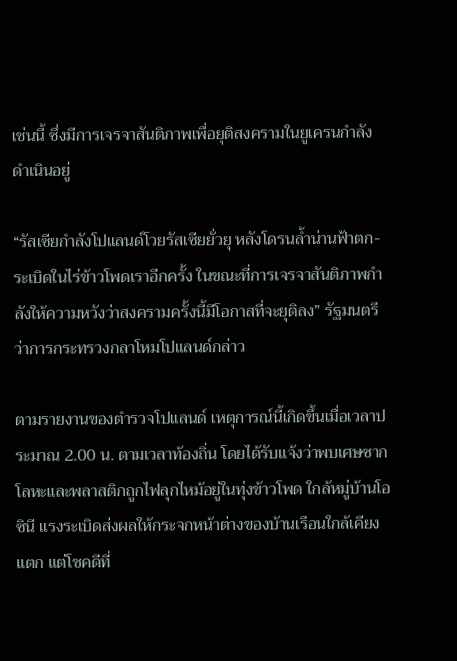เช่นนี้ ซึ่งมีการเจรจาสันติภาพเพื่อยุติสงครามในยูเครนกำลังดำเนินอยู่

“รัสเซียกำลังโปแลนด์โวยรัสเซียยั่วยุ หลังโดรนล้ำน่านฟ้าตก-ระเบิดในไร่ข้าวโพดเราอีกครั้ง ในขณะที่การเจรจาสันติภาพกำลังให้ความหวังว่าสงครามครั้งนี้มีโอกาสที่จะยุติลง” รัฐมนตรีว่าการกระทรวงกลาโหมโปแลนด์กล่าว

ตามรายงานของตำรวจโปแลนด์ เหตุการณ์นี้เกิดขึ้นเมื่อเวลาประมาณ 2.00 น. ตามเวลาท้องถิ่น โดยได้รับแจ้งว่าพบเศษซากโลหะและพลาสติกถูกไฟลุกไหม้อยู่ในทุ่งข้าวโพด ใกล้หมู่บ้านโอซินี แรงระเบิดส่งผลให้กระจกหน้าต่างของบ้านเรือนใกล้เคียงแตก แต่โชคดีที่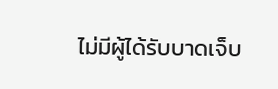ไม่มีผู้ได้รับบาดเจ็บ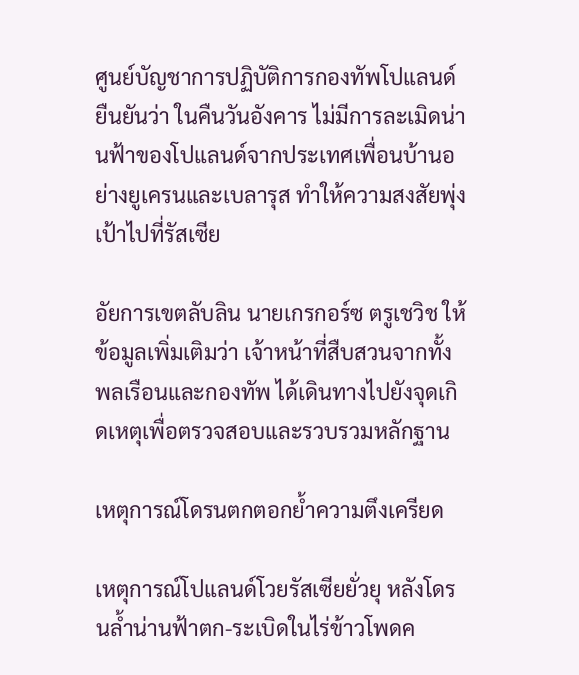ศูนย์บัญชาการปฏิบัติการกองทัพโปแลนด์ยืนยันว่า ในคืนวันอังคาร ไม่มีการละเมิดน่านฟ้าของโปแลนด์จากประเทศเพื่อนบ้านอย่างยูเครนและเบลารุส ทำให้ความสงสัยพุ่งเป้าไปที่รัสเซีย

อัยการเขตลับลิน นายเกรกอร์ซ ตรูเชวิช ให้ข้อมูลเพิ่มเติมว่า เจ้าหน้าที่สืบสวนจากทั้งพลเรือนและกองทัพ ได้เดินทางไปยังจุดเกิดเหตุเพื่อตรวจสอบและรวบรวมหลักฐาน

เหตุการณ์โดรนตกตอกย้ำความตึงเครียด

เหตุการณ์โปแลนด์โวยรัสเซียยั่วยุ หลังโดรนล้ำน่านฟ้าตก-ระเบิดในไร่ข้าวโพดค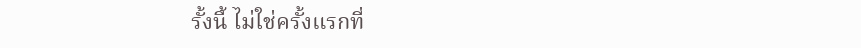รั้งนี้ ไม่ใช่ครั้งแรกที่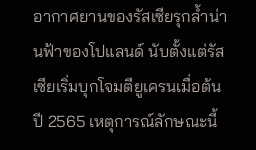อากาศยานของรัสเซียรุกล้ำน่านฟ้าของโปแลนด์ นับตั้งแต่รัสเซียเริ่มบุกโจมตียูเครนเมื่อต้นปี 2565 เหตุการณ์ลักษณะนี้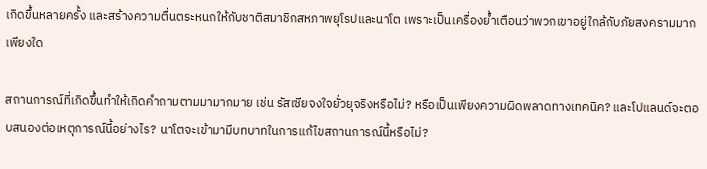เกิดขึ้นหลายครั้ง และสร้างความตื่นตระหนกให้กับชาติสมาชิกสหภาพยุโรปและนาโต เพราะเป็นเครื่องย้ำเตือนว่าพวกเขาอยู่ใกล้กับภัยสงครามมากเพียงใด

สถานการณ์ที่เกิดขึ้นทำให้เกิดคำถามตามมามากมาย เช่น รัสเซียจงใจยั่วยุจริงหรือไม่? หรือเป็นเพียงความผิดพลาดทางเทคนิค? และโปแลนด์จะตอบสนองต่อเหตุการณ์นี้อย่างไร? นาโตจะเข้ามามีบทบาทในการแก้ไขสถานการณ์นี้หรือไม่?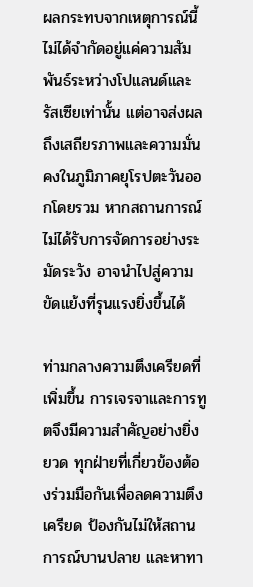ผลกระทบจากเหตุการณ์นี้ไม่ได้จำกัดอยู่แค่ความสัมพันธ์ระหว่างโปแลนด์และรัสเซียเท่านั้น แต่อาจส่งผลถึงเสถียรภาพและความมั่นคงในภูมิภาคยุโรปตะวันออกโดยรวม หากสถานการณ์ไม่ได้รับการจัดการอย่างระมัดระวัง อาจนำไปสู่ความขัดแย้งที่รุนแรงยิ่งขึ้นได้

ท่ามกลางความตึงเครียดที่เพิ่มขึ้น การเจรจาและการทูตจึงมีความสำคัญอย่างยิ่งยวด ทุกฝ่ายที่เกี่ยวข้องต้องร่วมมือกันเพื่อลดความตึงเครียด ป้องกันไม่ให้สถานการณ์บานปลาย และหาทา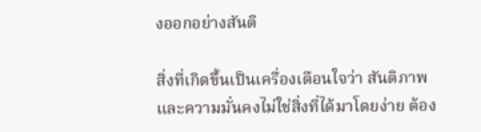งออกอย่างสันติ

สิ่งที่เกิดขึ้นเป็นเครื่องเตือนใจว่า สันติภาพและความมั่นคงไม่ใช่สิ่งที่ได้มาโดยง่าย ต้อง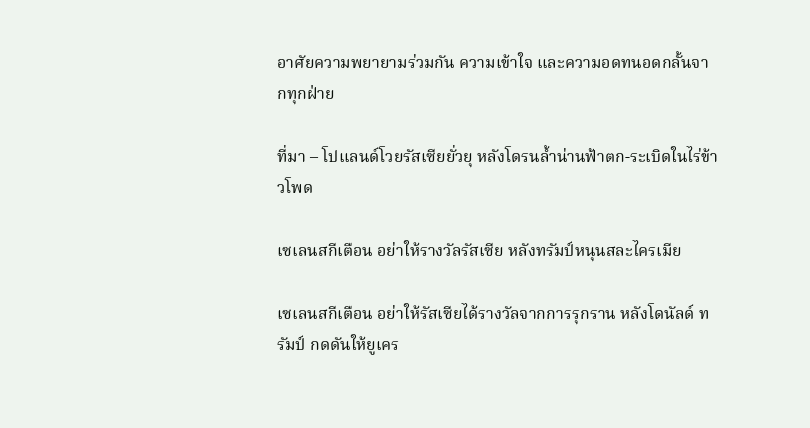อาศัยความพยายามร่วมกัน ความเข้าใจ และความอดทนอดกลั้นจากทุกฝ่าย

ที่มา – โปแลนด์โวยรัสเซียยั่วยุ หลังโดรนล้ำน่านฟ้าตก-ระเบิดในไร่ข้าวโพด

เซเลนสกีเตือน อย่าให้รางวัลรัสเซีย หลังทรัมป์หนุนสละไครเมีย

เซเลนสกีเตือน อย่าให้รัสเซียได้รางวัลจากการรุกราน หลังโดนัลด์ ทรัมป์ กดดันให้ยูเคร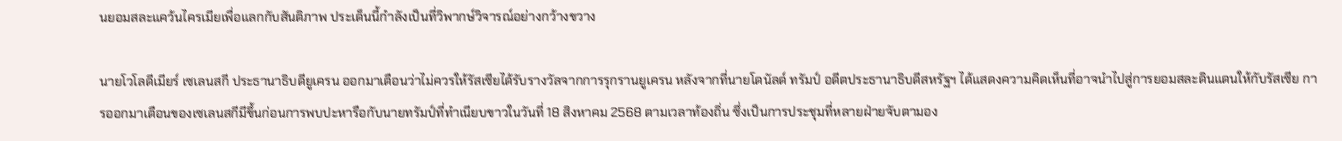นยอมสละแคว้นไครเมียเพื่อแลกกับสันติภาพ ประเด็นนี้กำลังเป็นที่วิพากษ์วิจารณ์อย่างกว้างขวาง

นายโวโลดีเมียร์ เซเลนสกี ประธานาธิบดียูเครน ออกมาเตือนว่าไม่ควรให้รัสเซียได้รับรางวัลจากการรุกรานยูเครน หลังจากที่นายโดนัลด์ ทรัมป์ อดีตประธานาธิบดีสหรัฐฯ ได้แสดงความคิดเห็นที่อาจนำไปสู่การยอมสละดินแดนให้กับรัสเซีย การออกมาเตือนของเซเลนสกีมีขึ้นก่อนการพบปะหารือกับนายทรัมป์ที่ทำเนียบขาวในวันที่ 18 สิงหาคม 2568 ตามเวลาท้องถิ่น ซึ่งเป็นการประชุมที่หลายฝ่ายจับตามอง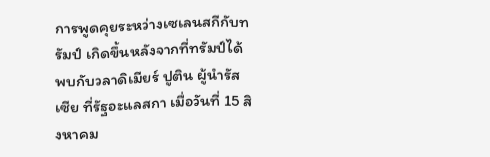การพูดคุยระหว่างเซเลนสกีกับทรัมป์ เกิดขึ้นหลังจากที่ทรัมป์ได้พบกับวลาดิเมียร์ ปูติน ผู้นำรัสเซีย ที่รัฐอะแลสกา เมื่อวันที่ 15 สิงหาคม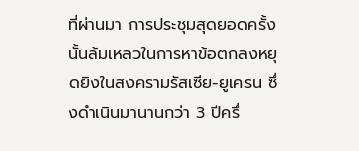ที่ผ่านมา การประชุมสุดยอดครั้งนั้นล้มเหลวในการหาข้อตกลงหยุดยิงในสงครามรัสเซีย-ยูเครน ซึ่งดำเนินมานานกว่า 3 ปีครึ่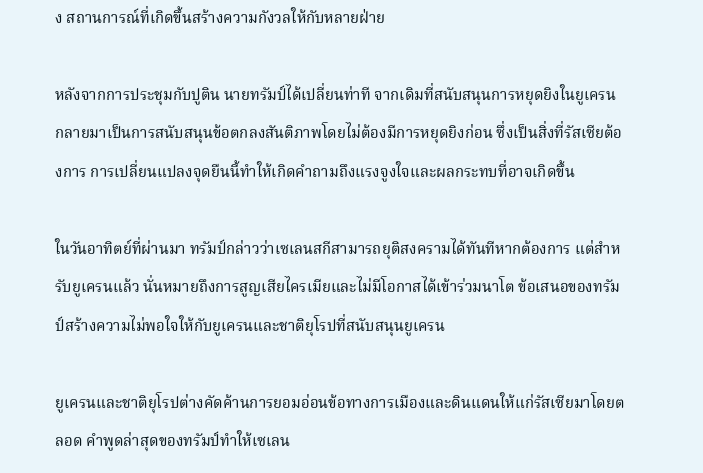ง สถานการณ์ที่เกิดขึ้นสร้างความกังวลให้กับหลายฝ่าย

หลังจากการประชุมกับปูติน นายทรัมป์ได้เปลี่ยนท่าที จากเดิมที่สนับสนุนการหยุดยิงในยูเครน กลายมาเป็นการสนับสนุนข้อตกลงสันติภาพโดยไม่ต้องมีการหยุดยิงก่อน ซึ่งเป็นสิ่งที่รัสเซียต้องการ การเปลี่ยนแปลงจุดยืนนี้ทำให้เกิดคำถามถึงแรงจูงใจและผลกระทบที่อาจเกิดขึ้น

ในวันอาทิตย์ที่ผ่านมา ทรัมป์กล่าวว่าเซเลนสกีสามารถยุติสงครามได้ทันทีหากต้องการ แต่สำหรับยูเครนแล้ว นั่นหมายถึงการสูญเสียไครเมียและไม่มีโอกาสได้เข้าร่วมนาโต ข้อเสนอของทรัมป์สร้างความไม่พอใจให้กับยูเครนและชาติยุโรปที่สนับสนุนยูเครน

ยูเครนและชาติยุโรปต่างคัดค้านการยอมอ่อนข้อทางการเมืองและดินแดนให้แก่รัสเซียมาโดยตลอด คำพูดล่าสุดของทรัมป์ทำให้เซเลน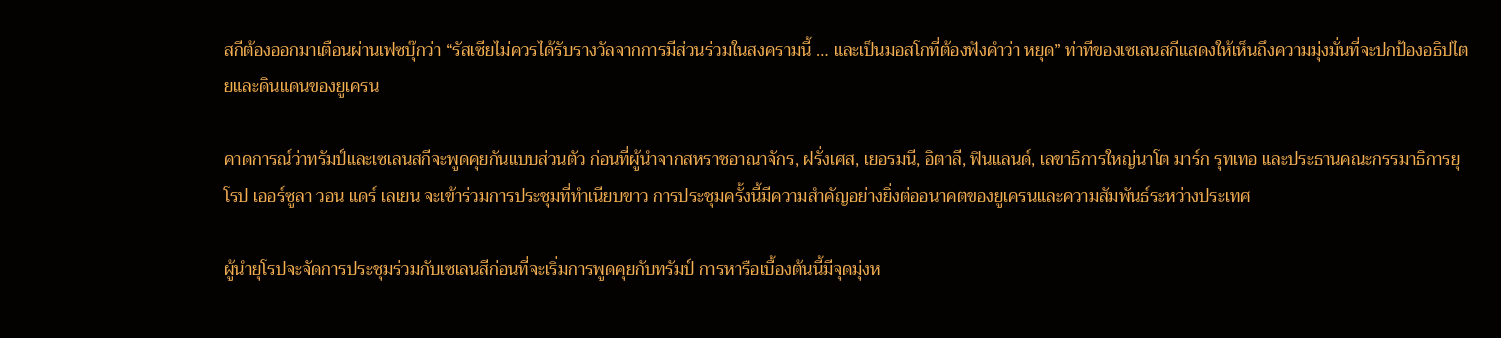สกีต้องออกมาเตือนผ่านเฟซบุ๊กว่า “รัสเซียไม่ควรได้รับรางวัลจากการมีส่วนร่วมในสงครามนี้ … และเป็นมอสโกที่ต้องฟังคำว่า หยุด” ท่าทีของเซเลนสกีแสดงให้เห็นถึงความมุ่งมั่นที่จะปกป้องอธิปไตยและดินแดนของยูเครน

คาดการณ์ว่าทรัมป์และเซเลนสกีจะพูดคุยกันแบบส่วนตัว ก่อนที่ผู้นำจากสหราชอาณาจักร, ฝรั่งเศส, เยอรมนี, อิตาลี, ฟินแลนด์, เลขาธิการใหญ่นาโต มาร์ก รุทเทอ และประธานคณะกรรมาธิการยุโรป เออร์ซูลา วอน แดร์ เลเยน จะเข้าร่วมการประชุมที่ทำเนียบขาว การประชุมครั้งนี้มีความสำคัญอย่างยิ่งต่ออนาคตของยูเครนและความสัมพันธ์ระหว่างประเทศ

ผู้นำยุโรปจะจัดการประชุมร่วมกับเซเลนสีก่อนที่จะเริ่มการพูดคุยกับทรัมป์ การหารือเบื้องต้นนี้มีจุดมุ่งห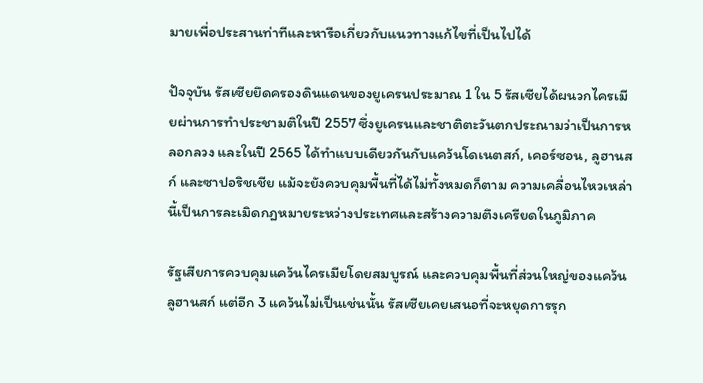มายเพื่อประสานท่าทีและหารือเกี่ยวกับแนวทางแก้ไขที่เป็นไปได้

ปัจจุบัน รัสเซียยึดครองดินแดนของยูเครนประมาณ 1 ใน 5 รัสเซียได้ผนวกไครเมียผ่านการทำประชามติในปี 2557 ซึ่งยูเครนและชาติตะวันตกประณามว่าเป็นการหลอกลวง และในปี 2565 ได้ทำแบบเดียวกันกับแคว้นโดเนตสก์, เคอร์ซอน, ลูฮานสก์ และซาปอริชเชีย แม้จะยังควบคุมพื้นที่ได้ไม่ทั้งหมดก็ตาม ความเคลื่อนไหวเหล่านี้เป็นการละเมิดกฎหมายระหว่างประเทศและสร้างความตึงเครียดในภูมิภาค

รัฐเสียการควบคุมแคว้นไครเมียโดยสมบูรณ์ และควบคุมพื้นที่ส่วนใหญ่ของแคว้นลูฮานสก์ แต่อีก 3 แคว้นไม่เป็นเช่นนั้น รัสเซียเคยเสนอที่จะหยุดการรุก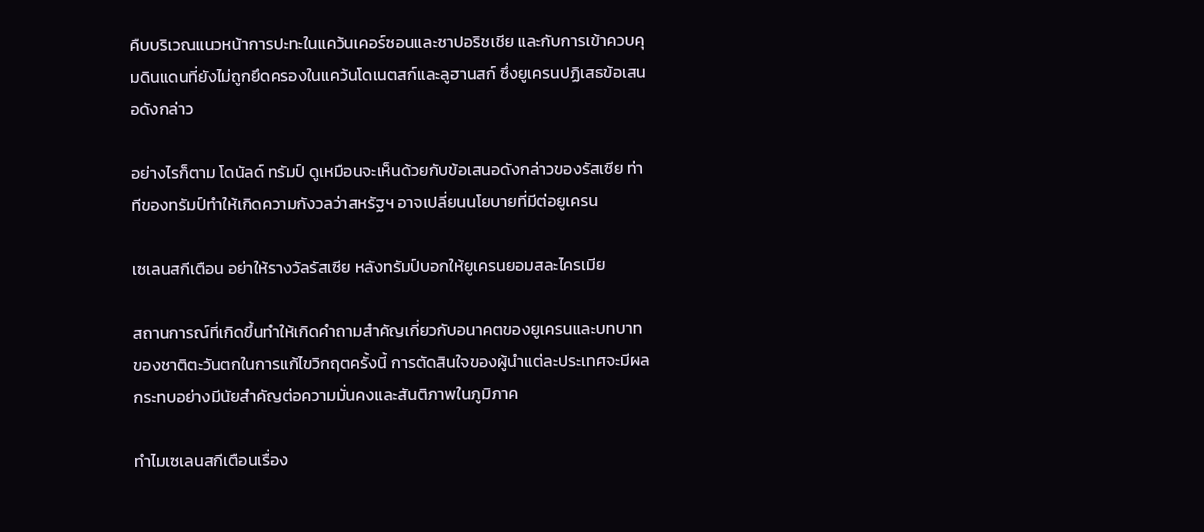คืบบริเวณแนวหน้าการปะทะในแคว้นเคอร์ซอนและซาปอริชเชีย และกับการเข้าควบคุมดินแดนที่ยังไม่ถูกยึดครองในแคว้นโดเนตสก์และลูฮานสก์ ซึ่งยูเครนปฏิเสธข้อเสนอดังกล่าว

อย่างไรก็ตาม โดนัลด์ ทรัมป์ ดูเหมือนจะเห็นด้วยกับข้อเสนอดังกล่าวของรัสเซีย ท่าทีของทรัมป์ทำให้เกิดความกังวลว่าสหรัฐฯ อาจเปลี่ยนนโยบายที่มีต่อยูเครน

เซเลนสกีเตือน อย่าให้รางวัลรัสเซีย หลังทรัมป์บอกให้ยูเครนยอมสละไครเมีย

สถานการณ์ที่เกิดขึ้นทำให้เกิดคำถามสำคัญเกี่ยวกับอนาคตของยูเครนและบทบาทของชาติตะวันตกในการแก้ไขวิกฤตครั้งนี้ การตัดสินใจของผู้นำแต่ละประเทศจะมีผลกระทบอย่างมีนัยสำคัญต่อความมั่นคงและสันติภาพในภูมิภาค

ทำไมเซเลนสกีเตือนเรื่อง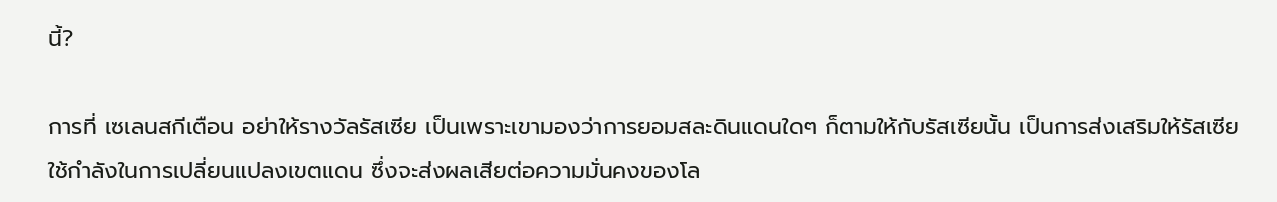นี้?

การที่ เซเลนสกีเตือน อย่าให้รางวัลรัสเซีย เป็นเพราะเขามองว่าการยอมสละดินแดนใดๆ ก็ตามให้กับรัสเซียนั้น เป็นการส่งเสริมให้รัสเซียใช้กำลังในการเปลี่ยนแปลงเขตแดน ซึ่งจะส่งผลเสียต่อความมั่นคงของโล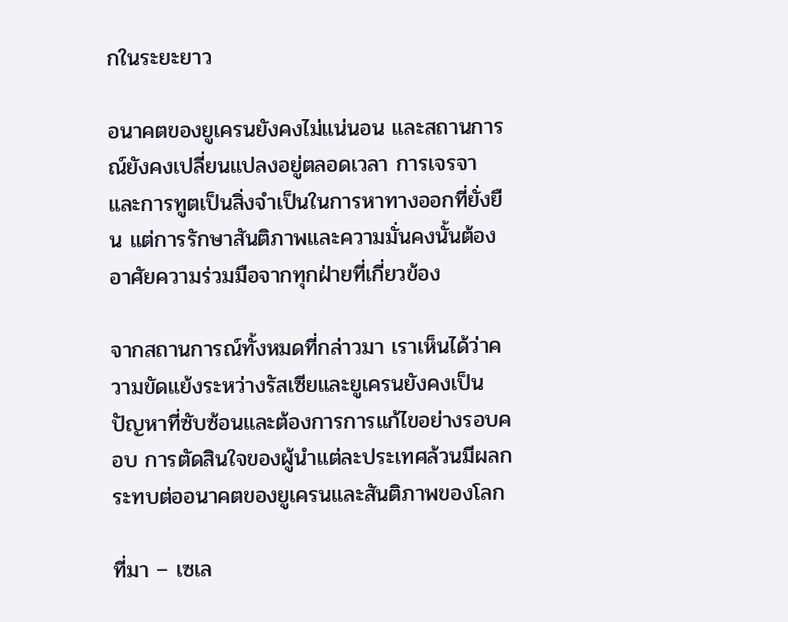กในระยะยาว

อนาคตของยูเครนยังคงไม่แน่นอน และสถานการณ์ยังคงเปลี่ยนแปลงอยู่ตลอดเวลา การเจรจาและการทูตเป็นสิ่งจำเป็นในการหาทางออกที่ยั่งยืน แต่การรักษาสันติภาพและความมั่นคงนั้นต้องอาศัยความร่วมมือจากทุกฝ่ายที่เกี่ยวข้อง

จากสถานการณ์ทั้งหมดที่กล่าวมา เราเห็นได้ว่าความขัดแย้งระหว่างรัสเซียและยูเครนยังคงเป็นปัญหาที่ซับซ้อนและต้องการการแก้ไขอย่างรอบคอบ การตัดสินใจของผู้นำแต่ละประเทศล้วนมีผลกระทบต่ออนาคตของยูเครนและสันติภาพของโลก

ที่มา – เซเล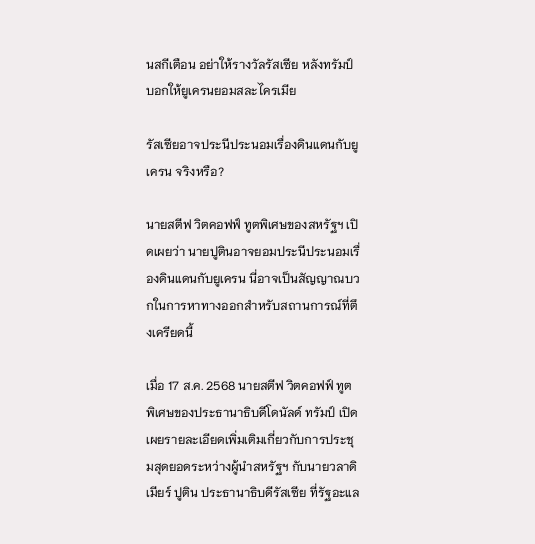นสกีเตือน อย่าให้รางวัลรัสเซีย หลังทรัมป์บอกให้ยูเครนยอมสละไครเมีย

รัสเซียอาจประนีประนอมเรื่องดินแดนกับยูเครน จริงหรือ?

นายสตีฟ วิตคอฟฟ์ ทูตพิเศษของสหรัฐฯ เปิดเผยว่า นายปูตินอาจยอมประนีประนอมเรื่องดินแดนกับยูเครน นี่อาจเป็นสัญญาณบวกในการหาทางออกสำหรับสถานการณ์ที่ตึงเครียดนี้

เมื่อ 17 ส.ค. 2568 นายสตีฟ วิตคอฟฟ์ ทูตพิเศษของประธานาธิบดีโดนัลด์ ทรัมป์ เปิดเผยรายละเอียดเพิ่มเติมเกี่ยวกับการประชุมสุดยอดระหว่างผู้นำสหรัฐฯ กับนายวลาดิเมียร์ ปูติน ประธานาธิบดีรัสเซีย ที่รัฐอะแล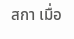สกา เมื่อ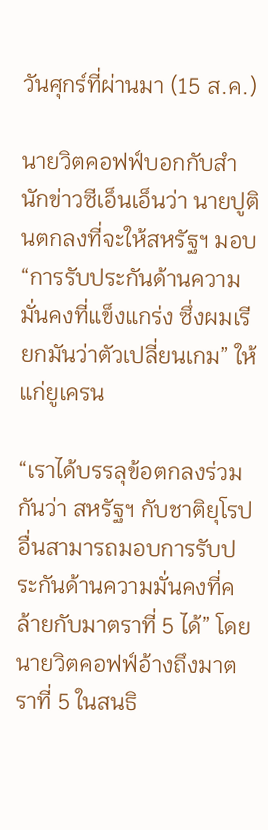วันศุกร์ที่ผ่านมา (15 ส.ค.)

นายวิตคอฟฟ์บอกกับสำนักข่าวซีเอ็นเอ็นว่า นายปูตินตกลงที่จะให้สหรัฐฯ มอบ “การรับประกันด้านความมั่นคงที่แข็งแกร่ง ซึ่งผมเรียกมันว่าตัวเปลี่ยนเกม” ให้แก่ยูเครน

“เราได้บรรลุข้อตกลงร่วมกันว่า สหรัฐฯ กับชาติยุโรปอื่นสามารถมอบการรับประกันด้านความมั่นคงที่คล้ายกับมาตราที่ 5 ได้” โดยนายวิตคอฟฟ์อ้างถึงมาตราที่ 5 ในสนธิ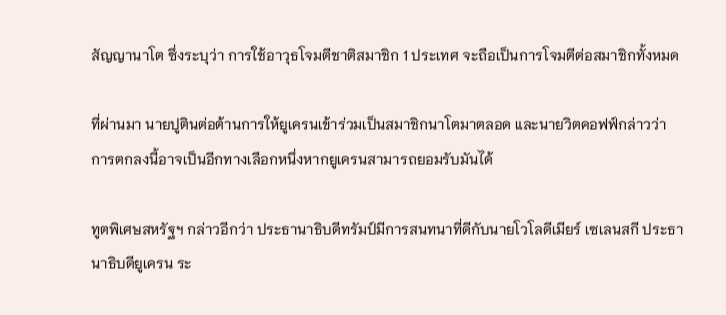สัญญานาโต ซึ่งระบุว่า การใช้อาวุธโจมตีชาติสมาชิก 1 ประเทศ จะถือเป็นการโจมตีต่อสมาชิกทั้งหมด

ที่ผ่านมา นายปูตินต่อต้านการให้ยูเครนเข้าร่วมเป็นสมาชิกนาโตมาตลอด และนายวิตคอฟฟ์กล่าวว่า การตกลงนี้อาจเป็นอีกทางเลือกหนึ่งหากยูเครนสามารถยอมรับมันได้

ทูตพิเศษสหรัฐฯ กล่าวอีกว่า ประธานาธิบดีทรัมป์มีการสนทนาที่ดีกับนายโวโลดีเมียร์ เซเลนสกี ประธานาธิบดียูเครน ระ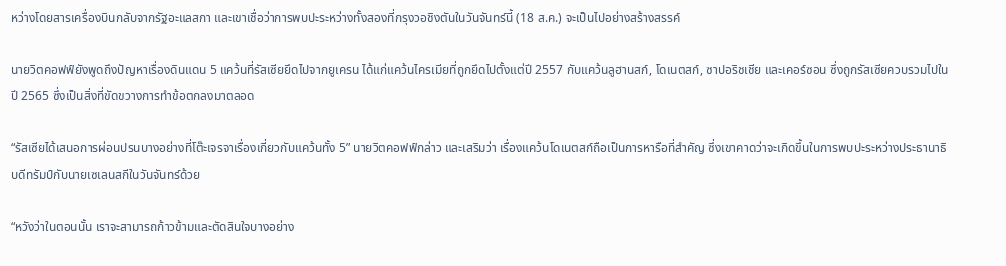หว่างโดยสารเครื่องบินกลับจากรัฐอะแลสกา และเขาเชื่อว่าการพบปะระหว่างทั้งสองที่กรุงวอชิงตันในวันจันทร์นี้ (18 ส.ค.) จะเป็นไปอย่างสร้างสรรค์

นายวิตคอฟฟ์ยังพูดถึงปัญหาเรื่องดินแดน 5 แคว้นที่รัสเซียยึดไปจากยูเครน ได้แก่แคว้นไครเมียที่ถูกยึดไปตั้งแต่ปี 2557 กับแคว้นลูฮานสก์, โดเนตสก์, ซาปอริชเชีย และเคอร์ซอน ซึ่งถูกรัสเซียควบรวมไปในปี 2565 ซึ่งเป็นสิ่งที่ขัดขวางการทำข้อตกลงมาตลอด

“รัสเซียได้เสนอการผ่อนปรนบางอย่างที่โต๊ะเจรจาเรื่องเกี่ยวกับแคว้นทั้ง 5” นายวิตคอฟฟ์กล่าว และเสริมว่า เรื่องแคว้นโดเนตสก์ถือเป็นการหารือที่สำคัญ ซึ่งเขาคาดว่าจะเกิดขึ้นในการพบปะระหว่างประธานาธิบดีทรัมป์กับนายเซเลนสกีในวันจันทร์ด้วย

“หวังว่าในตอนนั้น เราจะสามารถก้าวข้ามและตัดสินใจบางอย่าง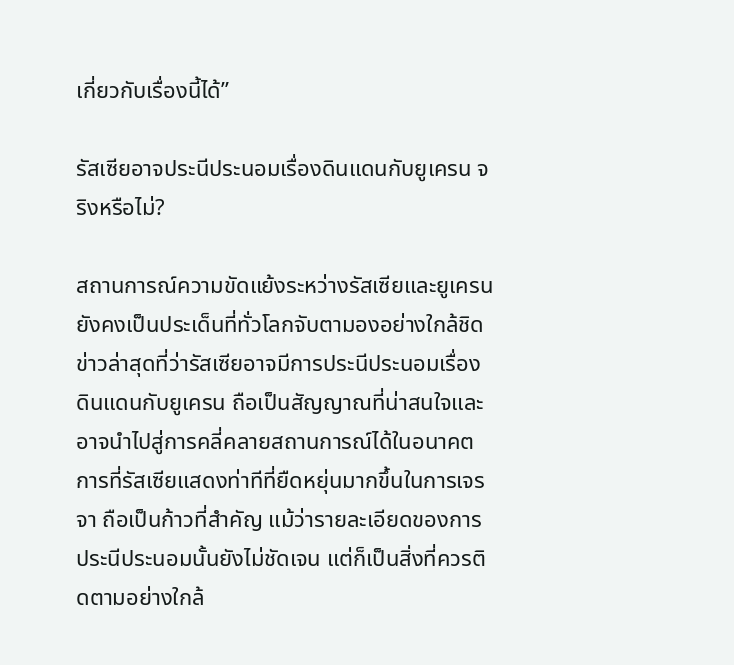เกี่ยวกับเรื่องนี้ได้”

รัสเซียอาจประนีประนอมเรื่องดินแดนกับยูเครน จริงหรือไม่?

สถานการณ์ความขัดแย้งระหว่างรัสเซียและยูเครนยังคงเป็นประเด็นที่ทั่วโลกจับตามองอย่างใกล้ชิด ข่าวล่าสุดที่ว่ารัสเซียอาจมีการประนีประนอมเรื่องดินแดนกับยูเครน ถือเป็นสัญญาณที่น่าสนใจและอาจนำไปสู่การคลี่คลายสถานการณ์ได้ในอนาคต การที่รัสเซียแสดงท่าทีที่ยืดหยุ่นมากขึ้นในการเจรจา ถือเป็นก้าวที่สำคัญ แม้ว่ารายละเอียดของการประนีประนอมนั้นยังไม่ชัดเจน แต่ก็เป็นสิ่งที่ควรติดตามอย่างใกล้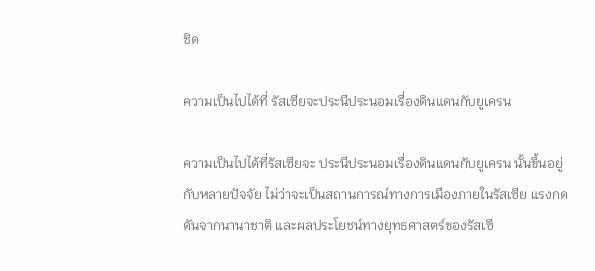ชิด

ความเป็นไปได้ที่ รัสเซียจะประนีประนอมเรื่องดินแดนกับยูเครน

ความเป็นไปได้ที่รัสเซียจะ ประนีประนอมเรื่องดินแดนกับยูเครน นั้นขึ้นอยู่กับหลายปัจจัย ไม่ว่าจะเป็นสถานการณ์ทางการเมืองภายในรัสเซีย แรงกดดันจากนานาชาติ และผลประโยชน์ทางยุทธศาสตร์ของรัสเซี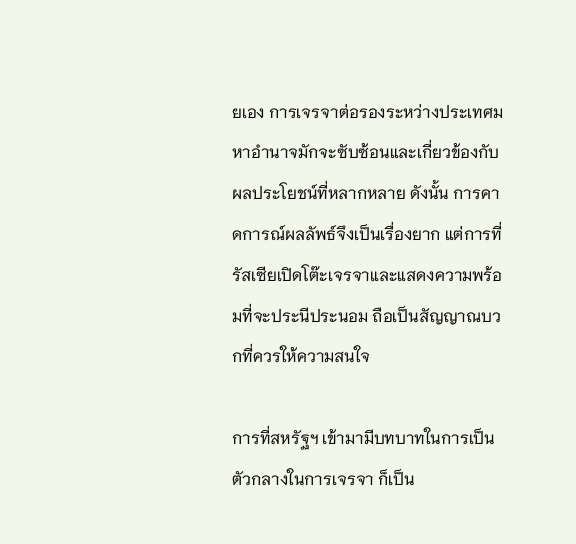ยเอง การเจรจาต่อรองระหว่างประเทศมหาอำนาจมักจะซับซ้อนและเกี่ยวข้องกับผลประโยชน์ที่หลากหลาย ดังนั้น การคาดการณ์ผลลัพธ์จึงเป็นเรื่องยาก แต่การที่รัสเซียเปิดโต๊ะเจรจาและแสดงความพร้อมที่จะประนีประนอม ถือเป็นสัญญาณบวกที่ควรให้ความสนใจ

การที่สหรัฐฯ เข้ามามีบทบาทในการเป็นตัวกลางในการเจรจา ก็เป็น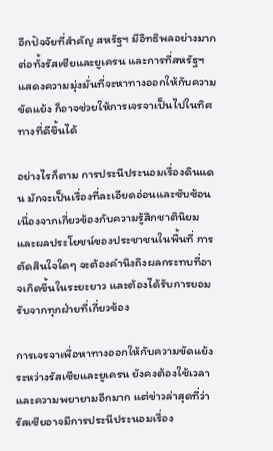อีกปัจจัยที่สำคัญ สหรัฐฯ มีอิทธิพลอย่างมากต่อทั้งรัสเซียและยูเครน และการที่สหรัฐฯ แสดงความมุ่งมั่นที่จะหาทางออกให้กับความขัดแย้ง ก็อาจช่วยให้การเจรจาเป็นไปในทิศทางที่ดีขึ้นได้

อย่างไรก็ตาม การประนีประนอมเรื่องดินแดน มักจะเป็นเรื่องที่ละเอียดอ่อนและซับซ้อน เนื่องจากเกี่ยวข้องกับความรู้สึกชาตินิยมและผลประโยชน์ของประชาชนในพื้นที่ การตัดสินใจใดๆ จะต้องคำนึงถึงผลกระทบที่อาจเกิดขึ้นในระยะยาว และต้องได้รับการยอมรับจากทุกฝ่ายที่เกี่ยวข้อง

การเจรจาเพื่อหาทางออกให้กับความขัดแย้งระหว่างรัสเซียและยูเครน ยังคงต้องใช้เวลาและความพยายามอีกมาก แต่ข่าวล่าสุดที่ว่ารัสเซียอาจมีการประนีประนอมเรื่อง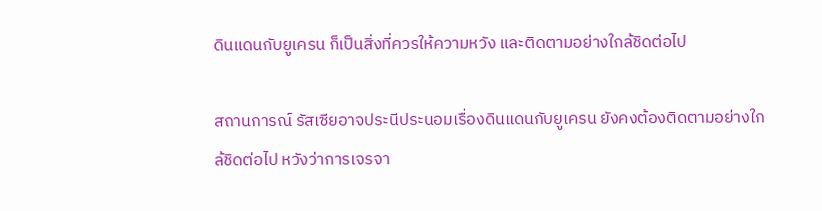ดินแดนกับยูเครน ก็เป็นสิ่งที่ควรให้ความหวัง และติดตามอย่างใกล้ชิดต่อไป

สถานการณ์ รัสเซียอาจประนีประนอมเรื่องดินแดนกับยูเครน ยังคงต้องติดตามอย่างใกล้ชิดต่อไป หวังว่าการเจรจา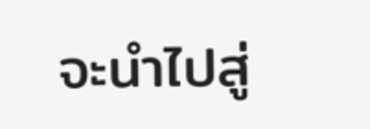จะนำไปสู่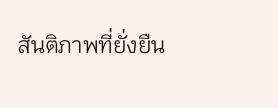สันติภาพที่ยั่งยืน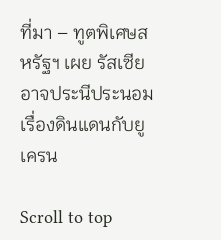ที่มา – ทูตพิเศษสหรัฐฯ เผย รัสเซียอาจประนีประนอมเรื่องดินแดนกับยูเครน

Scroll to top